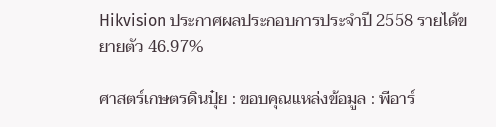Hikvision ประกาศผลประกอบการประจำปี 2558 รายได้ขยายตัว 46.97%

ศาสตร์เกษตรดินปุ๋ย : ขอบคุณแหล่งข้อมูล : พีอาร์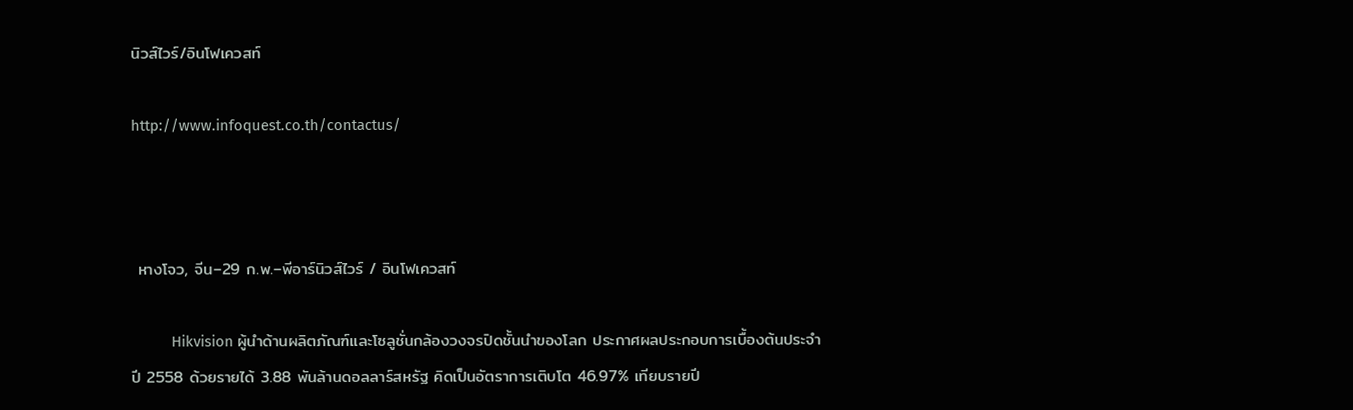นิวส์ไวร์/อินโฟเควสท์

http://www.infoquest.co.th/contactus/



 หางโจว, จีน–29 ก.พ.–พีอาร์นิวส์ไวร์ / อินโฟเควสท์

          Hikvision ผู้นำด้านผลิตภัณฑ์และโซลูชั่นกล้องวงจรปิดชั้นนำของโลก ประกาศผลประกอบการเบื้องต้นประจำปี 2558 ด้วยรายได้ 3.88 พันล้านดอลลาร์สหรัฐ คิดเป็นอัตราการเติบโต 46.97% เทียบรายปี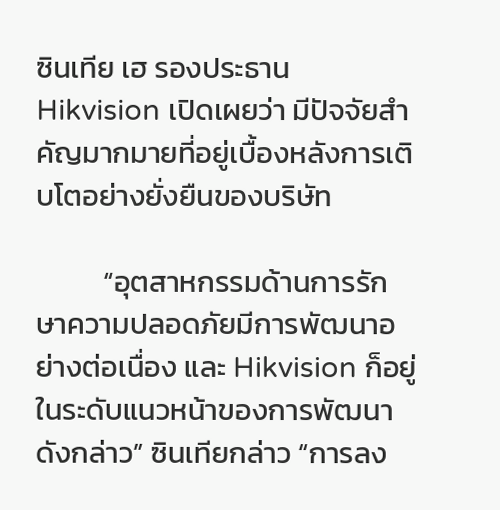ซินเทีย เฮ รองประธาน Hikvision เปิดเผยว่า มีปัจจัยสำคัญมากมายที่อยู่เบื้องหลังการเติบโตอย่างยั่งยืนของบริษัท

          “อุตสาหกรรมด้านการรักษาความปลอดภัยมีการพัฒนาอย่างต่อเนื่อง และ Hikvision ก็อยู่ในระดับแนวหน้าของการพัฒนาดังกล่าว” ซินเทียกล่าว “การลง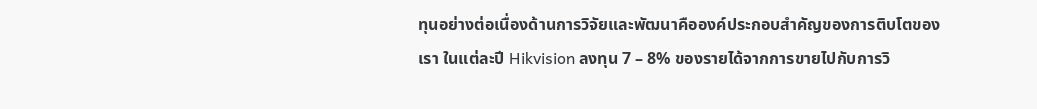ทุนอย่างต่อเนื่องด้านการวิจัยและพัฒนาคือองค์ประกอบสำคัญของการติบโตของเรา ในแต่ละปี Hikvision ลงทุน 7 – 8% ของรายได้จากการขายไปกับการวิ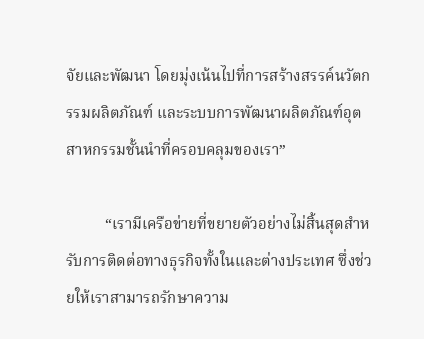จัยและพัฒนา โดยมุ่งเน้นไปที่การสร้างสรรค์นวัตกรรมผลิตภัณฑ์ และระบบการพัฒนาผลิตภัณฑ์อุตสาหกรรมชั้นนำที่ครอบคลุมของเรา”

          “เรามีเครือข่ายที่ขยายตัวอย่างไม่สิ้นสุดสำหรับการติดต่อทางธุรกิจทั้งในและต่างประเทศ ซึ่งช่วยให้เราสามารถรักษาความ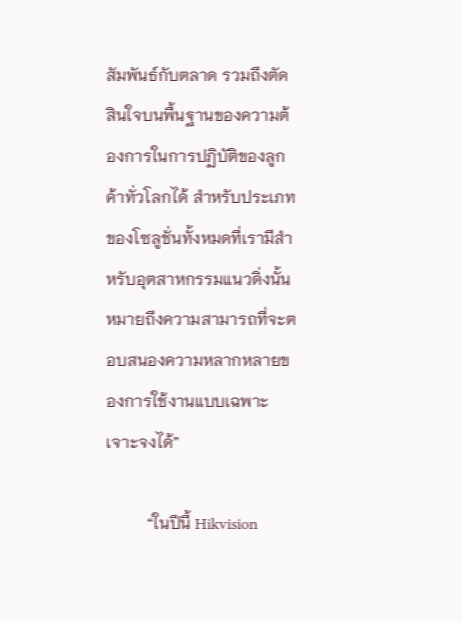สัมพันธ์กับตลาด รวมถึงตัดสินใจบนพื้นฐานของความต้องการในการปฏิบัติของลูกค้าทั่วโลกได้ สำหรับประเภทของโซลูชั่นทั้งหมดที่เรามีสำหรับอุตสาหกรรมแนวดิ่งนั้นหมายถึงความสามารถที่จะตอบสนองความหลากหลายของการใช้งานแบบเฉพาะเจาะจงได้”

          “ในปีนี้ Hikvision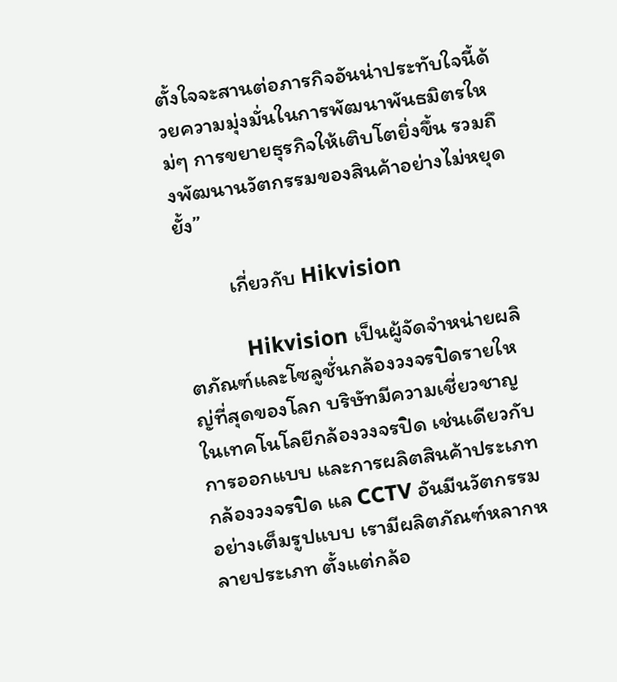ตั้งใจจะสานต่อภารกิจอันน่าประทับใจนี้ด้วยความมุ่งมั่นในการพัฒนาพันธมิตรใหม่ๆ การขยายธุรกิจให้เติบโตยิ่งขึ้น รวมถึงพัฒนานวัตกรรมของสินค้าอย่างไม่หยุดยั้ง”

          เกี่ยวกับ Hikvision

          Hikvision เป็นผู้จัดจำหน่ายผลิตภัณฑ์และโซลูชั่นกล้องวงจรปิดรายใหญ่ที่สุดของโลก บริษัทมีความเชี่ยวชาญในเทคโนโลยีกล้องวงจรปิด เช่นเดียวกับการออกแบบ และการผลิตสินค้าประเภทกล้องวงจรปิด แล CCTV อันมีนวัตกรรมอย่างเต็มรูปแบบ เรามีผลิตภัณฑ์หลากหลายประเภท ตั้งแต่กล้อ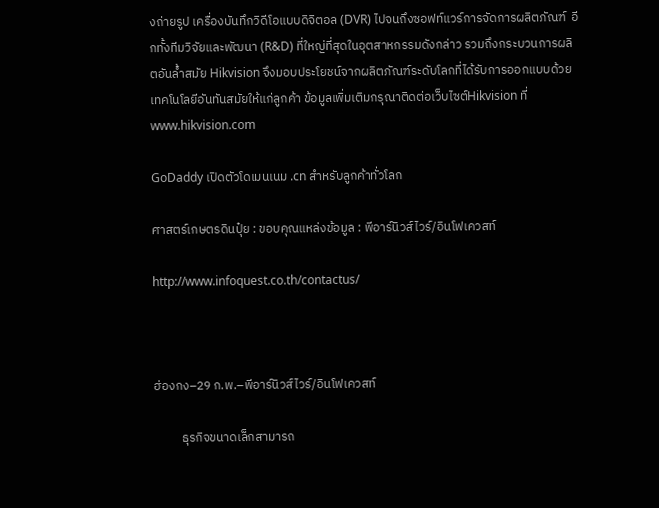งถ่ายรูป เครื่องบันทึกวิดีโอแบบดิจิตอล (DVR) ไปจนถึงซอฟท์แวร์การจัดการผลิตภัณฑ์  อีกทั้งทีมวิจัยและพัฒนา (R&D) ที่ใหญ่ที่สุดในอุตสาหกรรมดังกล่าว รวมถึงกระบวนการผลิตอันล้ำสมัย Hikvision จึงมอบประโยชน์จากผลิตภัณฑ์ระดับโลกที่ได้รับการออกแบบด้วยเทคโนโลยีอันทันสมัยให้แก่ลูกค้า ข้อมูลเพิ่มเติมกรุณาติดต่อเว็บไซต์Hikvision ที่ www.hikvision.com

GoDaddy เปิดตัวโดเมนเนม .cn สำหรับลูกค้าทั่วโลก

ศาสตร์เกษตรดินปุ๋ย : ขอบคุณแหล่งข้อมูล : พีอาร์นิวส์ไวร์/อินโฟเควสท์

http://www.infoquest.co.th/contactus/



ฮ่องกง–29 ก.พ.–พีอาร์นิวส์ไวร์/อินโฟเควสท์

          ธุรกิจขนาดเล็กสามารถ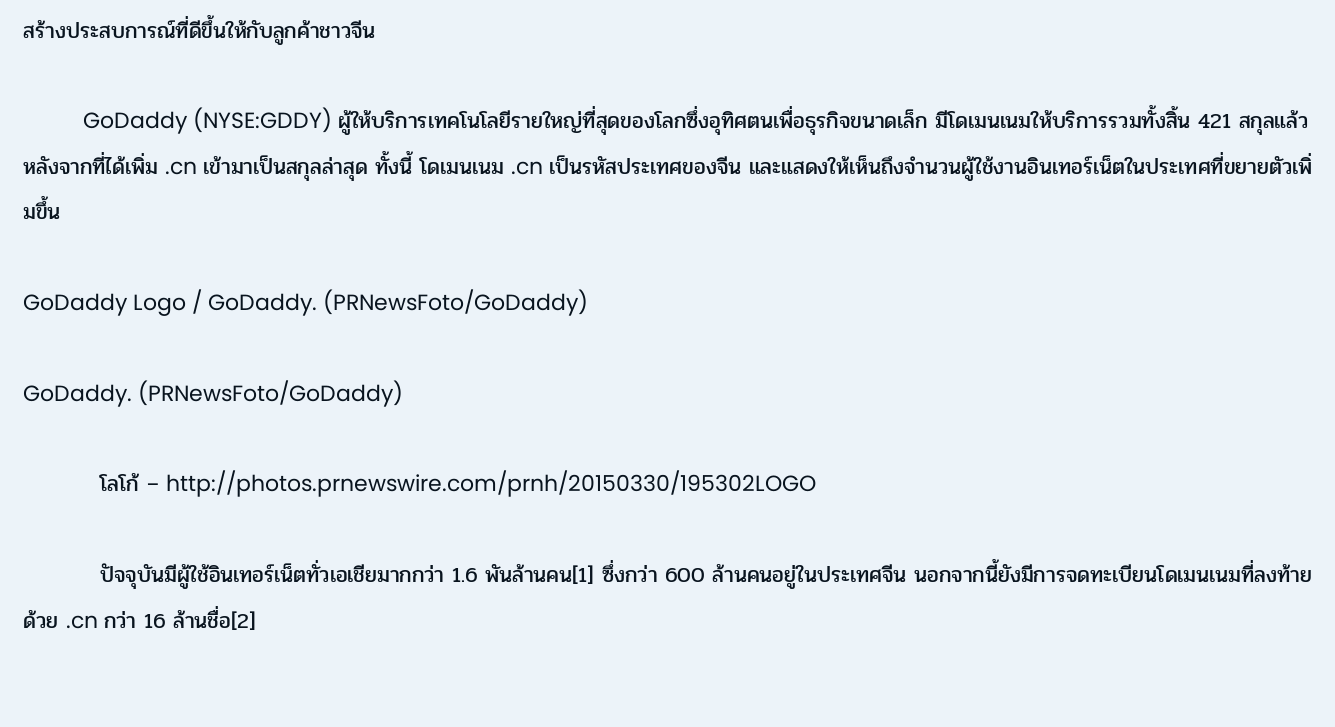สร้างประสบการณ์ที่ดีขึ้นให้กับลูกค้าชาวจีน

          GoDaddy (NYSE:GDDY) ผู้ให้บริการเทคโนโลยีรายใหญ่ที่สุดของโลกซึ่งอุทิศตนเพื่อธุรกิจขนาดเล็ก มีโดเมนเนมให้บริการรวมทั้งสิ้น 421 สกุลแล้ว หลังจากที่ได้เพิ่ม .cn เข้ามาเป็นสกุลล่าสุด ทั้งนี้ โดเมนเนม .cn เป็นรหัสประเทศของจีน และแสดงให้เห็นถึงจำนวนผู้ใช้งานอินเทอร์เน็ตในประเทศที่ขยายตัวเพิ่มขึ้น

GoDaddy Logo / GoDaddy. (PRNewsFoto/GoDaddy)

GoDaddy. (PRNewsFoto/GoDaddy)

          โลโก้ – http://photos.prnewswire.com/prnh/20150330/195302LOGO

          ปัจจุบันมีผู้ใช้อินเทอร์เน็ตทั่วเอเชียมากกว่า 1.6 พันล้านคน[1] ซึ่งกว่า 600 ล้านคนอยู่ในประเทศจีน นอกจากนี้ยังมีการจดทะเบียนโดเมนเนมที่ลงท้ายด้วย .cn กว่า 16 ล้านชื่อ[2]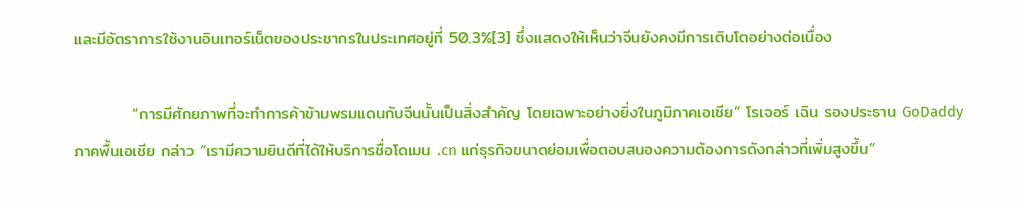และมีอัตราการใช้งานอินเทอร์เน็ตของประชากรในประเทศอยู่ที่ 50.3%[3] ซึ่งแสดงให้เห็นว่าจีนยังคงมีการเติบโตอย่างต่อเนื่อง

          “การมีศักยภาพที่จะทำการค้าข้ามพรมแดนกับจีนนั้นเป็นสิ่งสำคัญ โดยเฉพาะอย่างยิ่งในภูมิภาคเอเชีย” โรเจอร์ เฉิน รองประธาน GoDaddy ภาคพื้นเอเชีย กล่าว “เรามีความยินดีที่ได้ให้บริการชื่อโดเมน .cn แก่ธุรกิจขนาดย่อมเพื่อตอบสนองความต้องการดังกล่าวที่เพิ่มสูงขึ้น”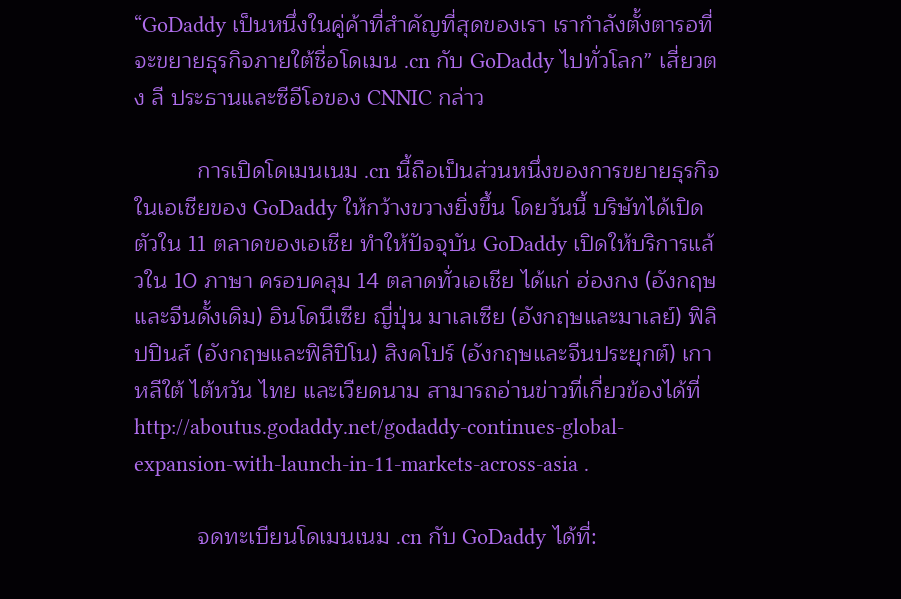“GoDaddy เป็นหนึ่งในคู่ค้าที่สำคัญที่สุดของเรา เรากำลังตั้งตารอที่จะขยายธุรกิจภายใต้ชื่อโดเมน .cn กับ GoDaddy ไปทั่วโลก” เสี่ยวตง ลี ประธานและซีอีโอของ CNNIC กล่าว

          การเปิดโดเมนเนม .cn นี้ถือเป็นส่วนหนึ่งของการขยายธุรกิจในเอเชียของ GoDaddy ให้กว้างขวางยิ่งขึ้น โดยวันนี้ บริษัทได้เปิดตัวใน 11 ตลาดของเอเชีย ทำให้ปัจจุบัน GoDaddy เปิดให้บริการแล้วใน 10 ภาษา ครอบคลุม 14 ตลาดทั่วเอเชีย ได้แก่ ฮ่องกง (อังกฤษและจีนดั้งเดิม) อินโดนีเซีย ญี่ปุ่น มาเลเซีย (อังกฤษและมาเลย์) ฟิลิปปินส์ (อังกฤษและฟิลิปิโน) สิงคโปร์ (อังกฤษและจีนประยุกต์) เกาหลีใต้ ไต้หวัน ไทย และเวียดนาม สามารถอ่านข่าวที่เกี่ยวข้องได้ที่http://aboutus.godaddy.net/godaddy-continues-global-expansion-with-launch-in-11-markets-across-asia .

          จดทะเบียนโดเมนเนม .cn กับ GoDaddy ได้ที่: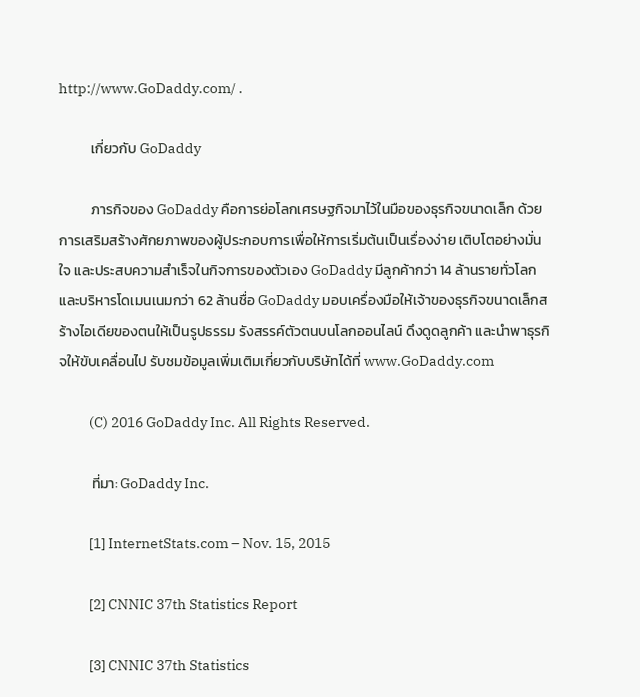http://www.GoDaddy.com/ .

          เกี่ยวกับ GoDaddy

          ภารกิจของ GoDaddy คือการย่อโลกเศรษฐกิจมาไว้ในมือของธุรกิจขนาดเล็ก ด้วยการเสริมสร้างศักยภาพของผู้ประกอบการเพื่อให้การเริ่มต้นเป็นเรื่องง่าย เติบโตอย่างมั่นใจ และประสบความสำเร็จในกิจการของตัวเอง GoDaddy มีลูกค้ากว่า 14 ล้านรายทั่วโลก และบริหารโดเมนเนมกว่า 62 ล้านชื่อ GoDaddy มอบเครื่องมือให้เจ้าของธุรกิจขนาดเล็กสร้างไอเดียของตนให้เป็นรูปธรรม รังสรรค์ตัวตนบนโลกออนไลน์ ดึงดูดลูกค้า และนำพาธุรกิจให้ขับเคลื่อนไป รับชมข้อมูลเพิ่มเติมเกี่ยวกับบริษัทได้ที่ www.GoDaddy.com

          (C) 2016 GoDaddy Inc. All Rights Reserved.

          ที่มา: GoDaddy Inc.

          [1] InternetStats.com – Nov. 15, 2015

          [2] CNNIC 37th Statistics Report

          [3] CNNIC 37th Statistics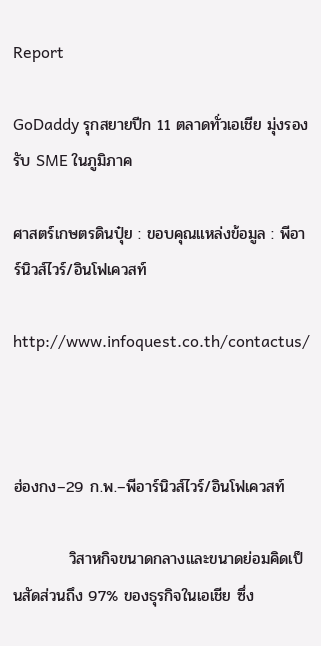Report

GoDaddy รุกสยายปีก 11 ตลาดทั่วเอเชีย มุ่งรองรับ SME ในภูมิภาค

ศาสตร์เกษตรดินปุ๋ย : ขอบคุณแหล่งข้อมูล : พีอาร์นิวส์ไวร์/อินโฟเควสท์

http://www.infoquest.co.th/contactus/



ฮ่องกง–29 ก.พ.–พีอาร์นิวส์ไวร์/อินโฟเควสท์

          วิสาหกิจขนาดกลางและขนาดย่อมคิดเป็นสัดส่วนถึง 97% ของธุรกิจในเอเชีย ซึ่ง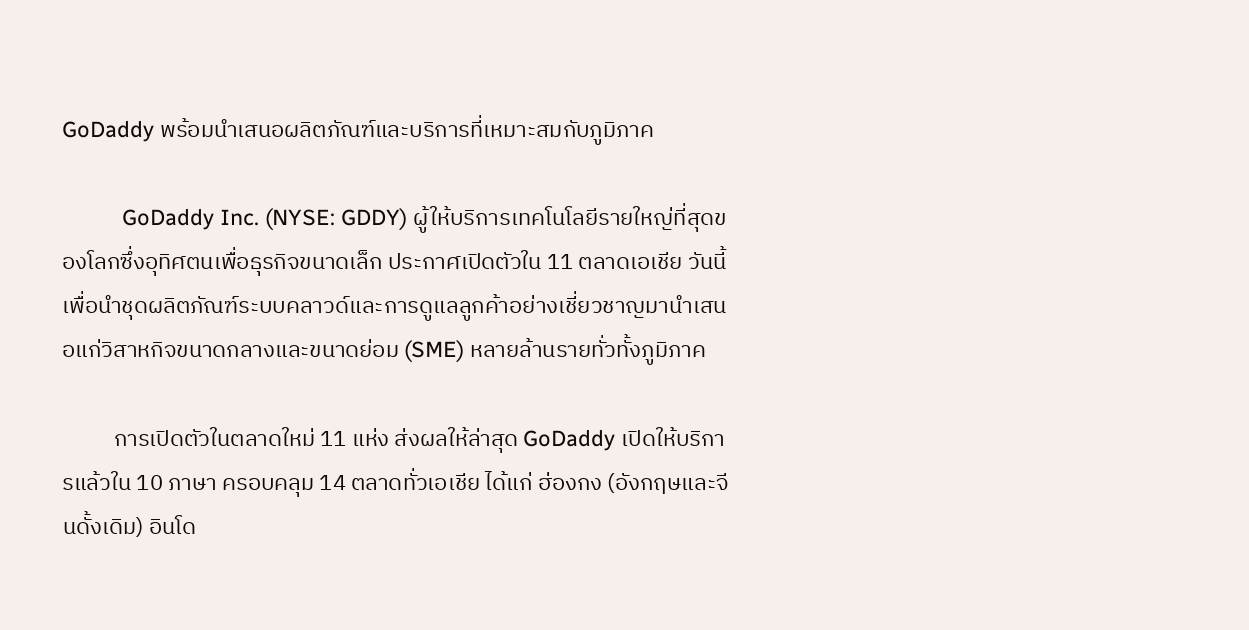GoDaddy พร้อมนำเสนอผลิตภัณฑ์และบริการที่เหมาะสมกับภูมิภาค

          GoDaddy Inc. (NYSE: GDDY) ผู้ให้บริการเทคโนโลยีรายใหญ่ที่สุดของโลกซึ่งอุทิศตนเพื่อธุรกิจขนาดเล็ก ประกาศเปิดตัวใน 11 ตลาดเอเชีย วันนี้ เพื่อนำชุดผลิตภัณฑ์ระบบคลาวด์และการดูแลลูกค้าอย่างเชี่ยวชาญมานำเสนอแก่วิสาหกิจขนาดกลางและขนาดย่อม (SME) หลายล้านรายทั่วทั้งภูมิภาค

          การเปิดตัวในตลาดใหม่ 11 แห่ง ส่งผลให้ล่าสุด GoDaddy เปิดให้บริการแล้วใน 10 ภาษา ครอบคลุม 14 ตลาดทั่วเอเชีย ได้แก่ ฮ่องกง (อังกฤษและจีนดั้งเดิม) อินโด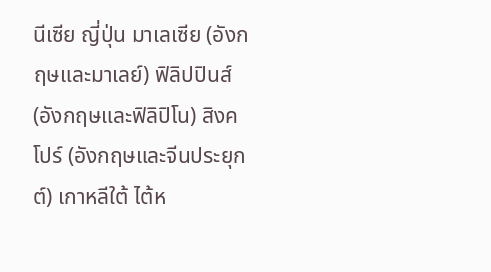นีเซีย ญี่ปุ่น มาเลเซีย (อังกฤษและมาเลย์) ฟิลิปปินส์ (อังกฤษและฟิลิปิโน) สิงคโปร์ (อังกฤษและจีนประยุกต์) เกาหลีใต้ ไต้ห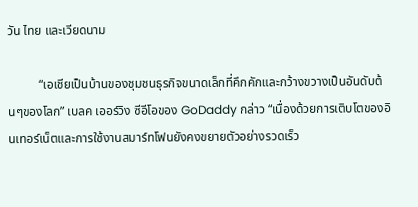วัน ไทย และเวียดนาม

          “เอเชียเป็นบ้านของชุมชนธุรกิจขนาดเล็กที่คึกคักและกว้างขวางเป็นอันดับต้นๆของโลก” เบลค เออร์วิง ซีอีโอของ GoDaddy กล่าว “เนื่องด้วยการเติบโตของอินเทอร์เน็ตและการใช้งานสมาร์ทโฟนยังคงขยายตัวอย่างรวดเร็ว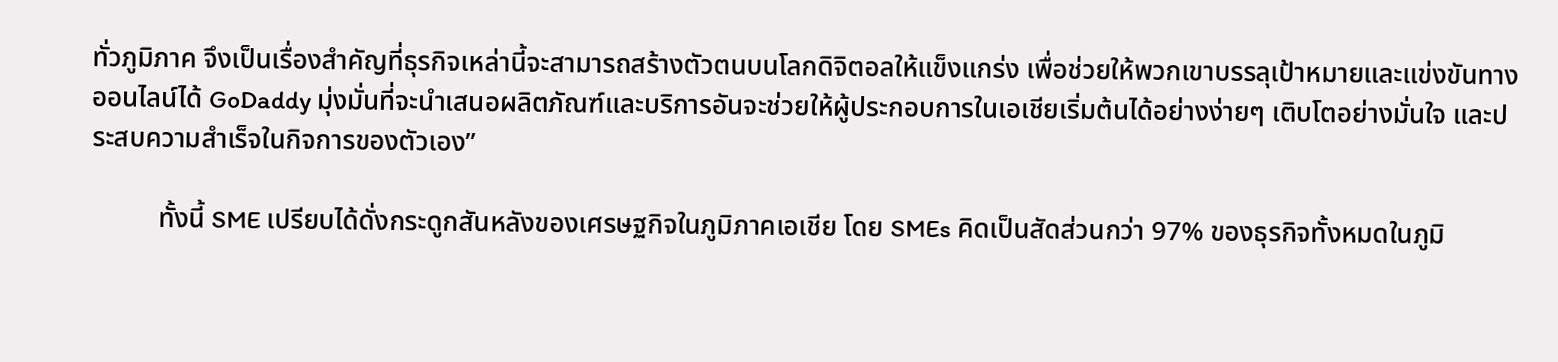ทั่วภูมิภาค จึงเป็นเรื่องสำคัญที่ธุรกิจเหล่านี้จะสามารถสร้างตัวตนบนโลกดิจิตอลให้แข็งแกร่ง เพื่อช่วยให้พวกเขาบรรลุเป้าหมายและแข่งขันทางออนไลน์ได้ GoDaddy มุ่งมั่นที่จะนำเสนอผลิตภัณฑ์และบริการอันจะช่วยให้ผู้ประกอบการในเอเชียเริ่มต้นได้อย่างง่ายๆ เติบโตอย่างมั่นใจ และประสบความสำเร็จในกิจการของตัวเอง”

          ทั้งนี้ SME เปรียบได้ดั่งกระดูกสันหลังของเศรษฐกิจในภูมิภาคเอเชีย โดย SMEs คิดเป็นสัดส่วนกว่า 97% ของธุรกิจทั้งหมดในภูมิ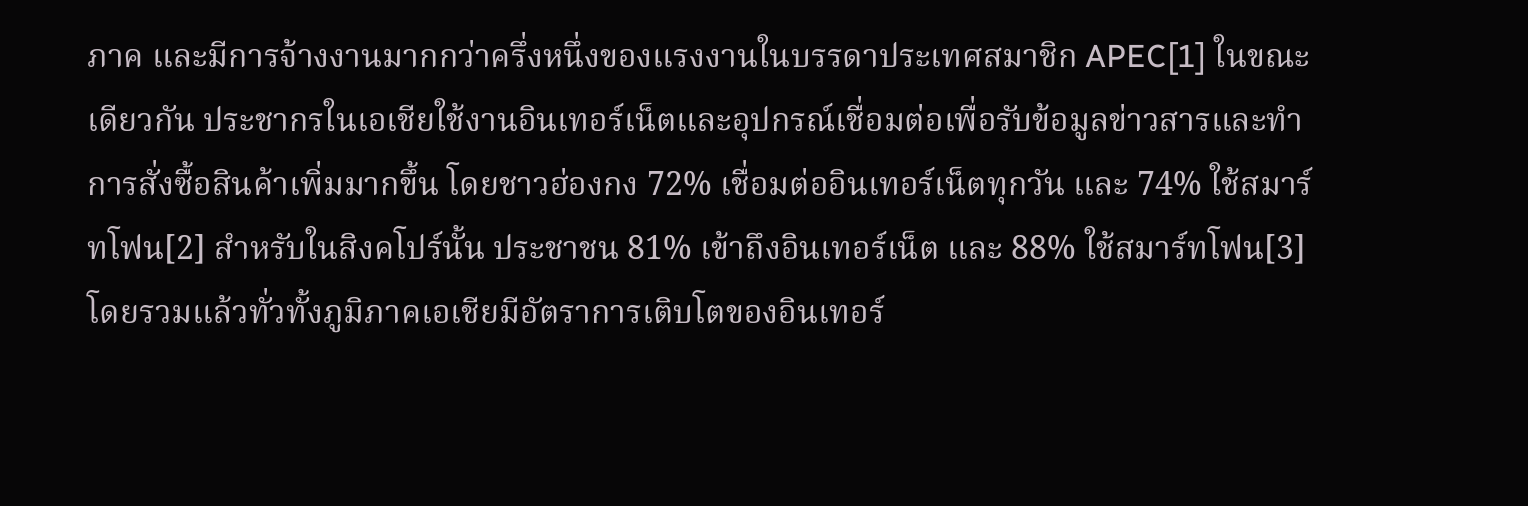ภาค และมีการจ้างงานมากกว่าครึ่งหนึ่งของแรงงานในบรรดาประเทศสมาชิก APEC[1] ในขณะเดียวกัน ประชากรในเอเชียใช้งานอินเทอร์เน็ตและอุปกรณ์เชื่อมต่อเพื่อรับข้อมูลข่าวสารและทำการสั่งซื้อสินค้าเพิ่มมากขึ้น โดยชาวฮ่องกง 72% เชื่อมต่ออินเทอร์เน็ตทุกวัน และ 74% ใช้สมาร์ทโฟน[2] สำหรับในสิงคโปร์นั้น ประชาชน 81% เข้าถึงอินเทอร์เน็ต และ 88% ใช้สมาร์ทโฟน[3] โดยรวมแล้วทั่วทั้งภูมิภาคเอเชียมีอัตราการเติบโตของอินเทอร์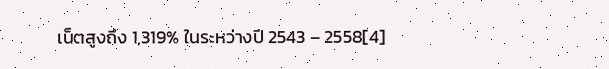เน็ตสูงถึง 1,319% ในระหว่างปี 2543 – 2558[4]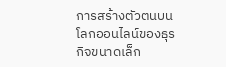การสร้างตัวตนบนโลกออนไลน์ของธุรกิจขนาดเล็ก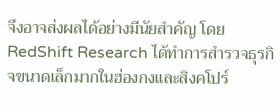จึงอาจส่งผลได้อย่างมีนัยสำคัญ โดย RedShift Research ได้ทำการสำรวจธุรกิจขนาดเล็กมากในฮ่องกงและสิงคโปร์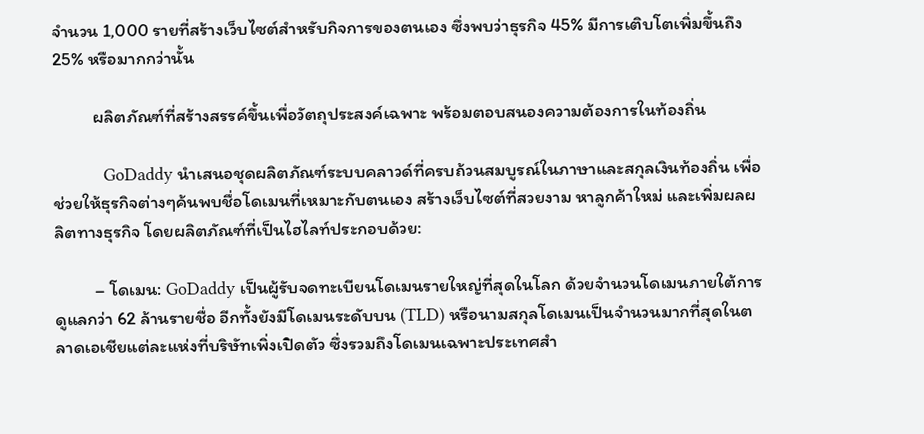จำนวน 1,000 รายที่สร้างเว็บไซต์สำหรับกิจการของตนเอง ซึ่งพบว่าธุรกิจ 45% มีการเติบโตเพิ่มขึ้นถึง 25% หรือมากกว่านั้น

          ผลิตภัณฑ์ที่สร้างสรรค์ขึ้นเพื่อวัตถุประสงค์เฉพาะ พร้อมตอบสนองความต้องการในท้องถิ่น

          GoDaddy นำเสนอชุดผลิตภัณฑ์ระบบคลาวด์ที่ครบถ้วนสมบูรณ์ในภาษาและสกุลเงินท้องถิ่น เพื่อช่วยให้ธุรกิจต่างๆค้นพบชื่อโดเมนที่เหมาะกับตนเอง สร้างเว็บไซต์ที่สวยงาม หาลูกค้าใหม่ และเพิ่มผลผลิตทางธุรกิจ โดยผลิตภัณฑ์ที่เป็นไฮไลท์ประกอบด้วย:

          – โดเมน: GoDaddy เป็นผู้รับจดทะเบียนโดเมนรายใหญ่ที่สุดในโลก ด้วยจำนวนโดเมนภายใต้การดูแลกว่า 62 ล้านรายชื่อ อีกทั้งยังมีโดเมนระดับบน (TLD) หรือนามสกุลโดเมนเป็นจำนวนมากที่สุดในตลาดเอเชียแต่ละแห่งที่บริษัทเพิ่งเปิดตัว ซึ่งรวมถึงโดเมนเฉพาะประเทศสำ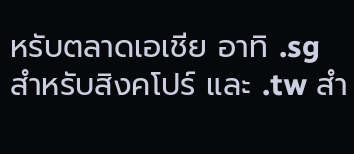หรับตลาดเอเชีย อาทิ .sg สำหรับสิงคโปร์ และ .tw สำ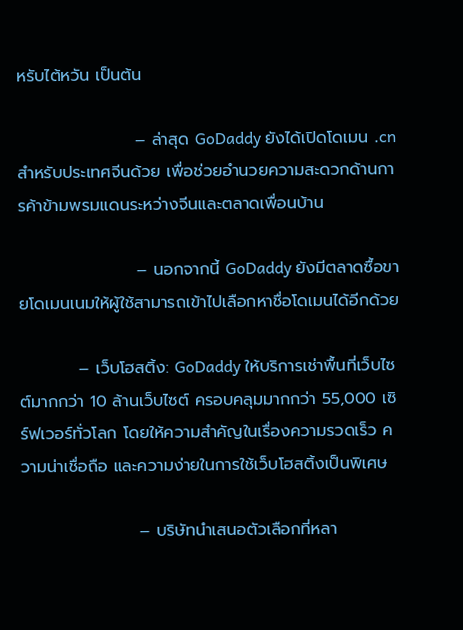หรับไต้หวัน เป็นต้น

                    – ล่าสุด GoDaddy ยังได้เปิดโดเมน .cn สำหรับประเทศจีนด้วย เพื่อช่วยอำนวยความสะดวกด้านการค้าข้ามพรมแดนระหว่างจีนและตลาดเพื่อนบ้าน

                    – นอกจากนี้ GoDaddy ยังมีตลาดซื้อขายโดเมนเนมให้ผู้ใช้สามารถเข้าไปเลือกหาชื่อโดเมนได้อีกด้วย

          – เว็บโฮสติ้ง: GoDaddy ให้บริการเช่าพื้นที่เว็บไซต์มากกว่า 10 ล้านเว็บไซต์ ครอบคลุมมากกว่า 55,000 เซิร์ฟเวอร์ทั่วโลก โดยให้ความสำคัญในเรื่องความรวดเร็ว ความน่าเชื่อถือ และความง่ายในการใช้เว็บโฮสติ้งเป็นพิเศษ

                    – บริษัทนำเสนอตัวเลือกที่หลา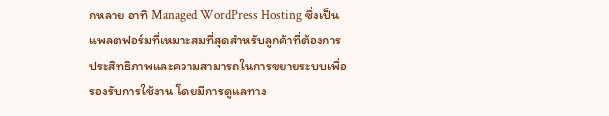กหลาย อาทิ Managed WordPress Hosting ซึ่งเป็นแพลตฟอร์มที่เหมาะสมที่สุดสำหรับลูกค้าที่ต้องการประสิทธิภาพและความสามารถในการขยายระบบเพื่อรองรับการใช้งาน โดยมีการดูแลทาง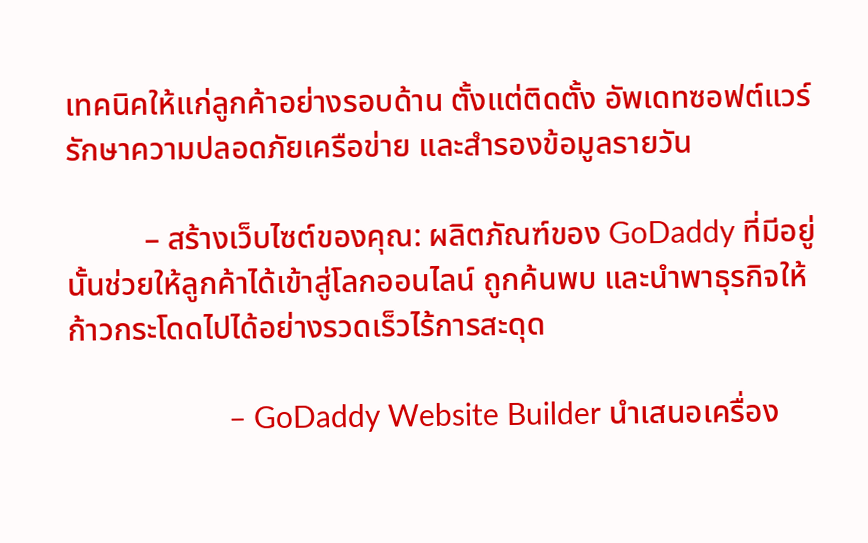เทคนิคให้แก่ลูกค้าอย่างรอบด้าน ตั้งแต่ติดตั้ง อัพเดทซอฟต์แวร์ รักษาความปลอดภัยเครือข่าย และสำรองข้อมูลรายวัน

          – สร้างเว็บไซต์ของคุณ: ผลิตภัณฑ์ของ GoDaddy ที่มีอยู่นั้นช่วยให้ลูกค้าได้เข้าสู่โลกออนไลน์ ถูกค้นพบ และนำพาธุรกิจให้ก้าวกระโดดไปได้อย่างรวดเร็วไร้การสะดุด

                    – GoDaddy Website Builder นำเสนอเครื่อง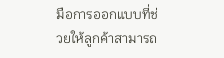มือการออกแบบที่ช่วยให้ลูกค้าสามารถ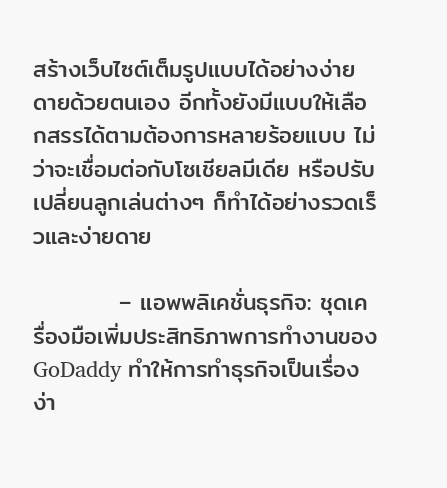สร้างเว็บไซต์เต็มรูปแบบได้อย่างง่ายดายด้วยตนเอง อีกทั้งยังมีแบบให้เลือกสรรได้ตามต้องการหลายร้อยแบบ ไม่ว่าจะเชื่อมต่อกับโซเชียลมีเดีย หรือปรับเปลี่ยนลูกเล่นต่างๆ ก็ทำได้อย่างรวดเร็วและง่ายดาย

          – แอพพลิเคชั่นธุรกิจ: ชุดเครื่องมือเพิ่มประสิทธิภาพการทำงานของ GoDaddy ทำให้การทำธุรกิจเป็นเรื่องง่า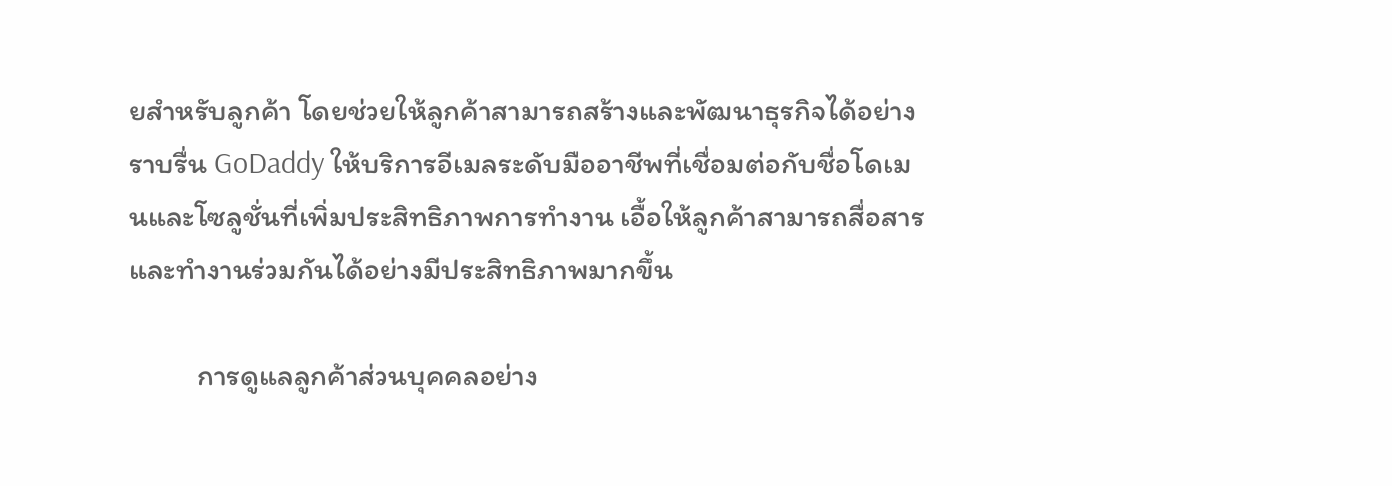ยสำหรับลูกค้า โดยช่วยให้ลูกค้าสามารถสร้างและพัฒนาธุรกิจได้อย่างราบรื่น GoDaddy ให้บริการอีเมลระดับมืออาชีพที่เชื่อมต่อกับชื่อโดเมนและโซลูชั่นที่เพิ่มประสิทธิภาพการทำงาน เอื้อให้ลูกค้าสามารถสื่อสารและทำงานร่วมกันได้อย่างมีประสิทธิภาพมากขึ้น

          การดูแลลูกค้าส่วนบุคคลอย่าง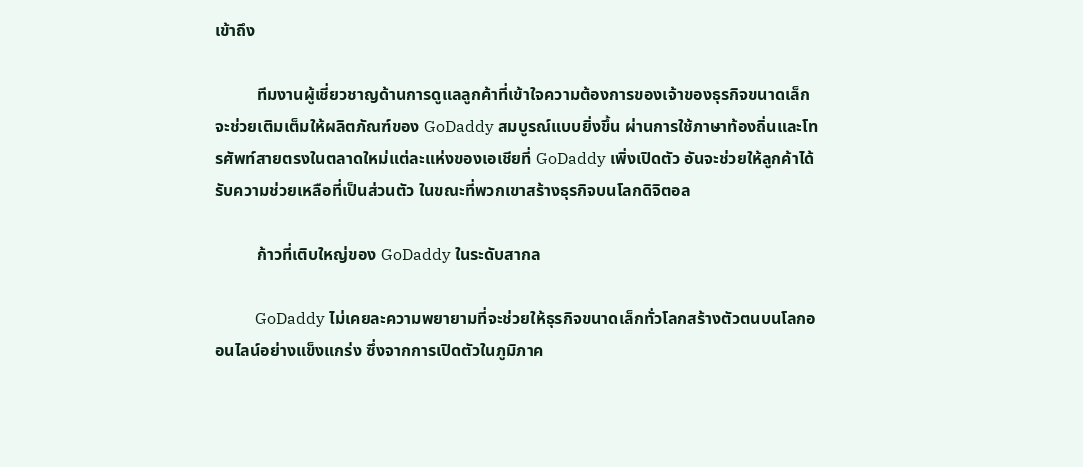เข้าถึง

          ทีมงานผู้เชี่ยวชาญด้านการดูแลลูกค้าที่เข้าใจความต้องการของเจ้าของธุรกิจขนาดเล็กจะช่วยเติมเต็มให้ผลิตภัณฑ์ของ GoDaddy สมบูรณ์แบบยิ่งขึ้น ผ่านการใช้ภาษาท้องถิ่นและโทรศัพท์สายตรงในตลาดใหม่แต่ละแห่งของเอเชียที่ GoDaddy เพิ่งเปิดตัว อันจะช่วยให้ลูกค้าได้รับความช่วยเหลือที่เป็นส่วนตัว ในขณะที่พวกเขาสร้างธุรกิจบนโลกดิจิตอล

          ก้าวที่เติบใหญ่ของ GoDaddy ในระดับสากล

          GoDaddy ไม่เคยละความพยายามที่จะช่วยให้ธุรกิจขนาดเล็กทั่วโลกสร้างตัวตนบนโลกออนไลน์อย่างแข็งแกร่ง ซึ่งจากการเปิดตัวในภูมิภาค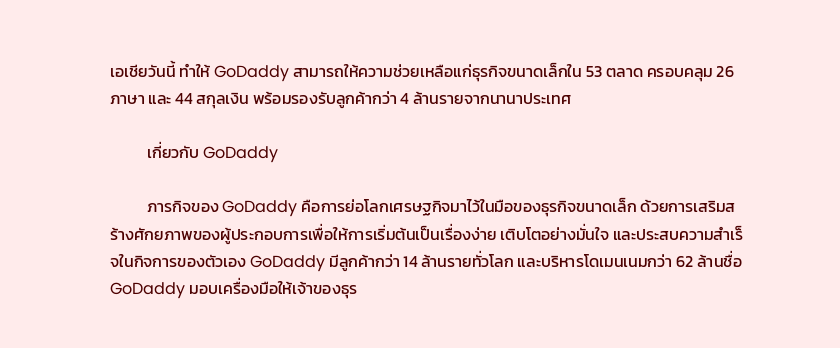เอเชียวันนี้ ทำให้ GoDaddy สามารถให้ความช่วยเหลือแก่ธุรกิจขนาดเล็กใน 53 ตลาด ครอบคลุม 26 ภาษา และ 44 สกุลเงิน พร้อมรองรับลูกค้ากว่า 4 ล้านรายจากนานาประเทศ

          เกี่ยวกับ GoDaddy

          ภารกิจของ GoDaddy คือการย่อโลกเศรษฐกิจมาไว้ในมือของธุรกิจขนาดเล็ก ด้วยการเสริมสร้างศักยภาพของผู้ประกอบการเพื่อให้การเริ่มต้นเป็นเรื่องง่าย เติบโตอย่างมั่นใจ และประสบความสำเร็จในกิจการของตัวเอง GoDaddy มีลูกค้ากว่า 14 ล้านรายทั่วโลก และบริหารโดเมนเนมกว่า 62 ล้านชื่อ GoDaddy มอบเครื่องมือให้เจ้าของธุร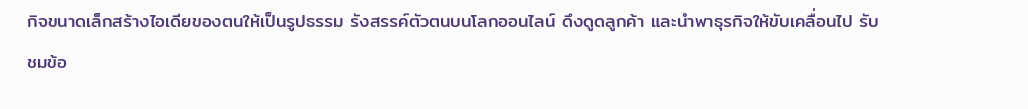กิจขนาดเล็กสร้างไอเดียของตนให้เป็นรูปธรรม รังสรรค์ตัวตนบนโลกออนไลน์ ดึงดูดลูกค้า และนำพาธุรกิจให้ขับเคลื่อนไป รับชมข้อ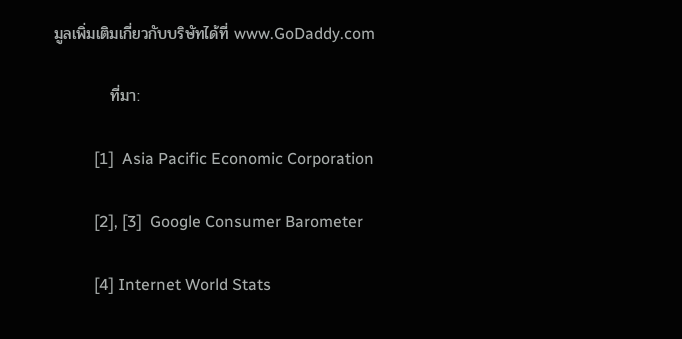มูลเพิ่มเติมเกี่ยวกับบริษัทได้ที่ www.GoDaddy.com

          ที่มา:

          [1]  Asia Pacific Economic Corporation

          [2], [3]  Google Consumer Barometer

          [4] Internet World Stats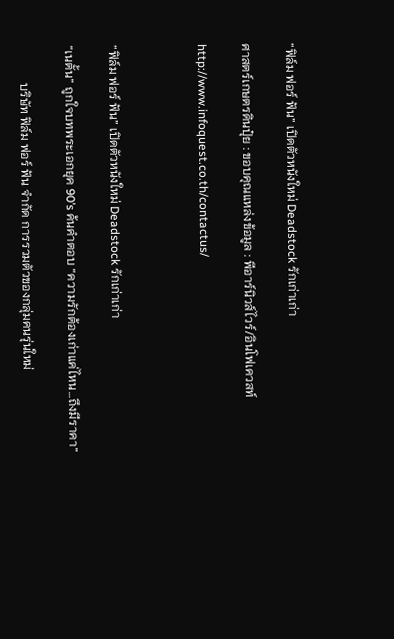“ฟิล์ม ฟอร์ ฟัน” เปิดตัวหนังใหม่ Deadstock รักเก่าเก่า

ศาสตร์เกษตรดินปุ๋ย : ขอบคุณแหล่งข้อมูล : พีอาร์นิวส์ไวร์/อินโฟเควสท์

http://www.infoquest.co.th/contactus/



“ฟิล์ม ฟอร์ ฟัน” เปิดตัวหนังใหม่ Deadstock รักเก่าเก่า

“เนตั้น” ถูกใจบทพระเอกยุค 90’s ค้นคำตอบ “ความรักต้องเก่าแค่ไหน…ถึงมีราคา”

            บริษัท ฟิล์ม ฟอร์ ฟัน จำกัด การรวมตัวของกลุ่มคนรุ่นใหม่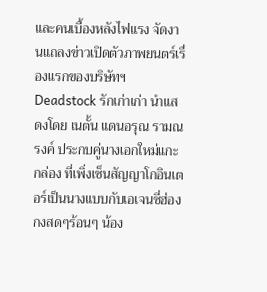และคนเบื้องหลังไฟแรง จัดงานแถลงข่าวเปิดตัวภาพยนตร์เรื่องแรกของบริษัทฯ Deadstock รักเก่าเก่า นำแสดงโดย เนตั้น แดนอรุณ รามณรงค์ ประกบคู่นางเอกใหม่แกะกล่อง ที่เพิ่งเซ็นสัญญาโกอินเตอร์เป็นนางแบบกับเอเจนซี่ฮ่องกงสดๆร้อนๆ น้อง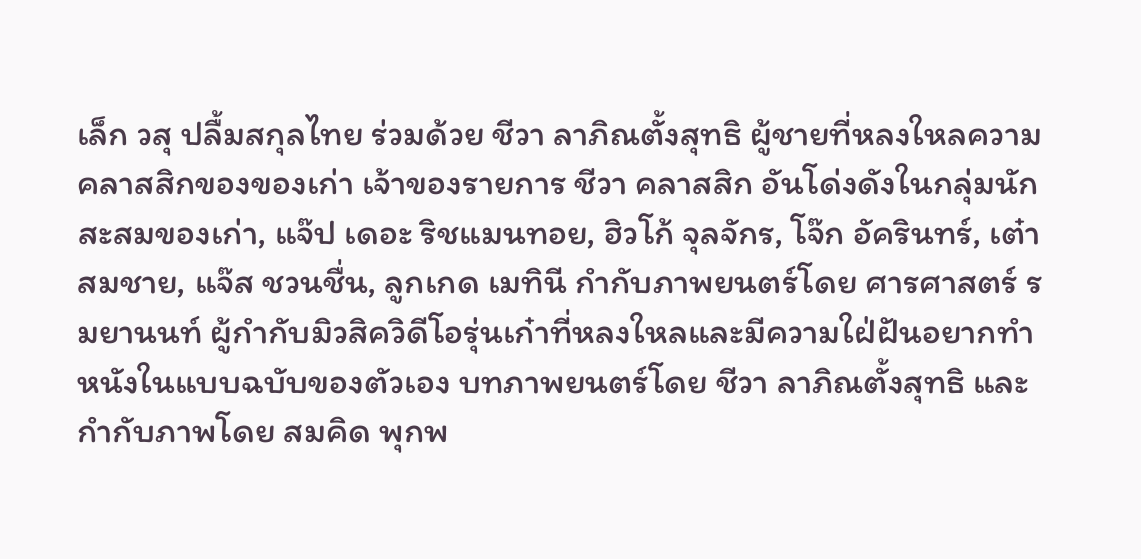เล็ก วสุ ปลื้มสกุลไทย ร่วมด้วย ชีวา ลาภิณตั้งสุทธิ ผู้ชายที่หลงใหลความคลาสสิกของของเก่า เจ้าของรายการ ชีวา คลาสสิก อันโด่งดังในกลุ่มนักสะสมของเก่า, แจ๊ป เดอะ ริชแมนทอย, ฮิวโก้ จุลจักร, โจ๊ก อัครินทร์, เต๋า สมชาย, แจ๊ส ชวนชื่น, ลูกเกด เมทินี กำกับภาพยนตร์โดย ศารศาสตร์ รมยานนท์ ผู้กำกับมิวสิควิดีโอรุ่นเก๋าที่หลงใหลและมีความใฝ่ฝันอยากทำหนังในแบบฉบับของตัวเอง บทภาพยนตร์โดย ชีวา ลาภิณตั้งสุทธิ และกำกับภาพโดย สมคิด พุกพ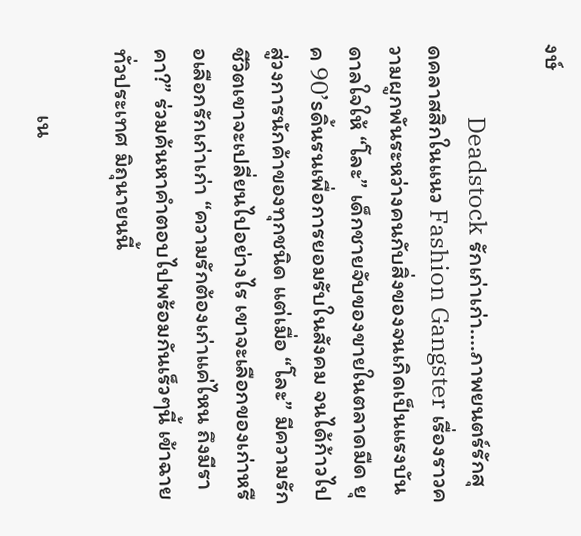งษ์

            Deadstock รักเก่าเก่า….ภาพยนตร์รักสุดคลาสสิกในแนว Fashion Gangster เรื่องราวความผูกพันระหว่างคนกับสิ่งของจนเกิดเป็นแรงบันดาลใจให้ “โละ” เด็กชายจับของขายในตลาดมืด ยุค 90’sดิ้นรนเพื่อการยอมรับในสังคม จนได้ก้าวไปสู่วงการนักค้าของทุกชนิด แต่เมื่อ “โละ” มีความรัก ชีวิตเขาจะเปลี่ยนไปอย่างไร เขาจะเลือกของเก่าหรือเลือกรักเก่าเก่า “ความรักต้องเก่าแค่ไหน ถึงมีราคา?” ร่วมค้นหาคำตอบไปพร้อมกันเร็วๆนี้ เข้าฉายทั่วประเทศ มิถุนายนนี้

            เน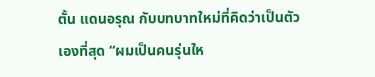ตั้น แดนอรุณ กับบทบาทใหม่ที่คิดว่าเป็นตัวเองที่สุด “ผมเป็นคนรุ่นให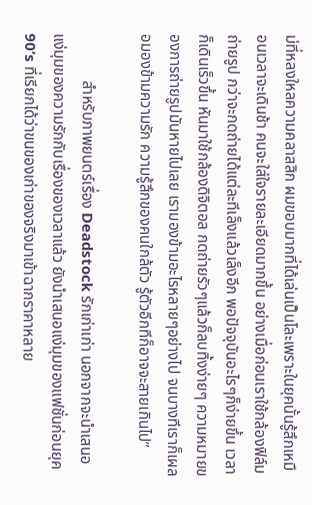ม่ที่หลงใหลความคลาสสิก ผมขอบมากที่ได้เล่นเป็นโละเพราะในยุคนั้นรู้สึกเหมือนเวลาจะเดินช้า คนจะใส่ใจรายละเอียดมากขึ้น อย่างเมื่อก่อนเราใช้กล้องฟิล์มถ่ายรูป กว่าจะกดถ่ายได้แต่ละทีเล็งแล้วเล็งอีก พอปัจจุบันอะไรๆก็ง่ายขึ้น เวลาก็เดินเร็วขึ้น หันมาใช้กล้องดิจิตอล กดถ่ายรัวๆแล้วก็ลบทิ้งง่ายๆ ความหมายของการถ่ายรูปมันหายไปเลย เรามองข้ามอะไรหลายๆอย่างไป จนบางทีเราก็เผลอมองข้ามความรัก ความรู้สึกของคนใกล้ตัว รู้ตัวอีกทีก็อาจจะสายเกินไป”

            สำหรับภาพยนตร์เรื่อง Deadstock รักเก่าเก่า นอกจากจะนำเสนอแง่มุมของความรักกับเรื่องของเวลาแล้ว ยังนำเสนอแง่มุมของแฟชั่นก่อนยุค 90’s ที่เรียกได้ว่าขนของเก่าของจริงมาเข้าฉากราคาหลาย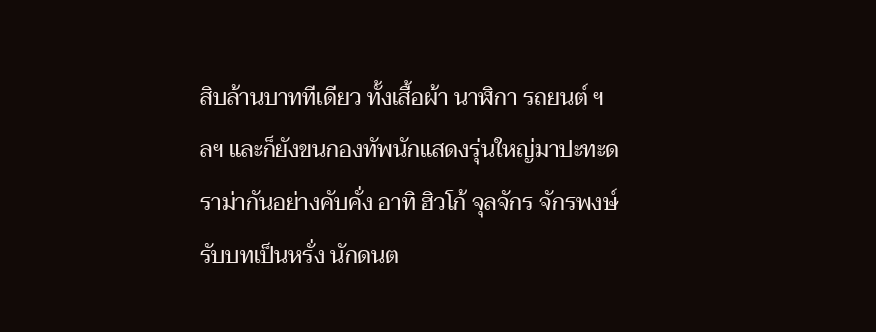สิบล้านบาททีเดียว ทั้งเสื้อผ้า นาฬิกา รถยนต์ ฯลฯ และก็ยังขนกองทัพนักแสดงรุ่นใหญ่มาปะทะดราม่ากันอย่างคับคั่ง อาทิ ฮิวโก้ จุลจักร จักรพงษ์ รับบทเป็นหรั่ง นักดนต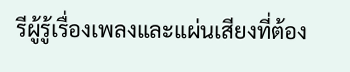รีผู้รู้เรื่องเพลงและแผ่นเสียงที่ต้อง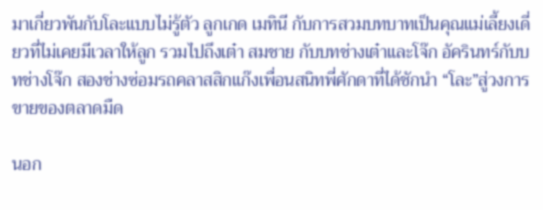มาเกี่ยวพันกับโละแบบไม่รู้ตัว ลูกเกด เมทินี กับการสวมบทบาทเป็นคุณแม่เลี้ยงเดี่ยวที่ไม่เคยมีเวลาให้ลูก รวมไปถึงเต๋า สมชาย กับบทช่างเต๋าและโจ๊ก อัครินทร์กับบทช่างโจ๊ก สองช่างซ่อมรถคลาสสิกแก๊งเพื่อนสนิทพี่ศักดาที่ได้ชักนำ “โละ”สู่วงการขายของตลาดมืด

นอก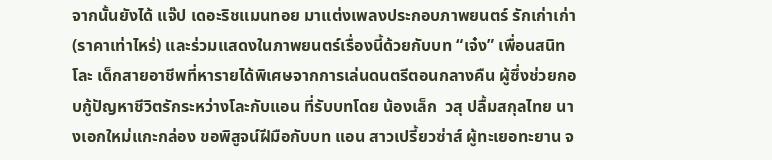จากนั้นยังได้ แจ๊ป เดอะริชแมนทอย มาแต่งเพลงประกอบภาพยนตร์ รักเก่าเก่า(ราคาเท่าไหร่) และร่วมแสดงในภาพยนตร์เรื่องนี้ด้วยกับบท “เจ๋ง” เพื่อนสนิทโละ เด็กสายอาชีพที่หารายได้พิเศษจากการเล่นดนตรีตอนกลางคืน ผู้ซึ่งช่วยกอบกู้ปัญหาชีวิตรักระหว่างโละกับแอน ที่รับบทโดย น้องเล็ก  วสุ ปลื้มสกุลไทย นางเอกใหม่แกะกล่อง ขอพิสูจน์ฝีมือกับบท แอน สาวเปรี้ยวซ่าส์ ผู้ทะเยอทะยาน จ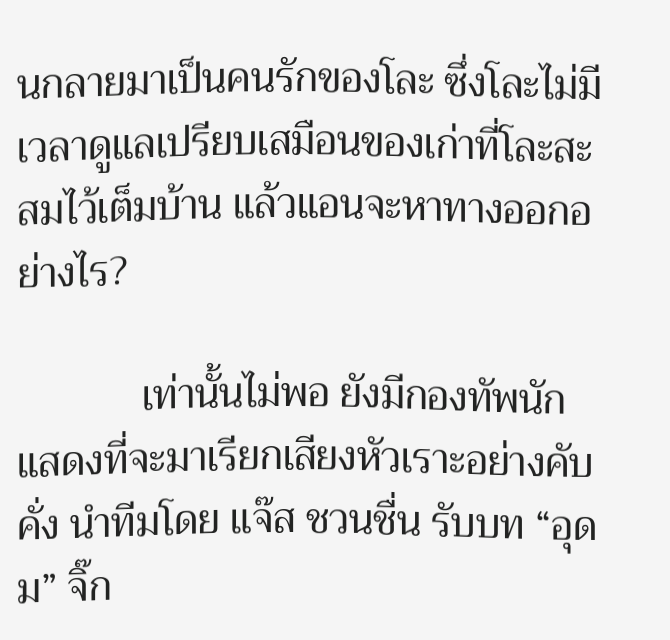นกลายมาเป็นคนรักของโละ ซึ่งโละไม่มีเวลาดูแลเปรียบเสมือนของเก่าที่โละสะสมไว้เต็มบ้าน แล้วแอนจะหาทางออกอย่างไร?

            เท่านั้นไม่พอ ยังมีกองทัพนักแสดงที่จะมาเรียกเสียงหัวเราะอย่างคับคั่ง นำทีมโดย แจ๊ส ชวนชื่น รับบท “อุดม” จิ๊ก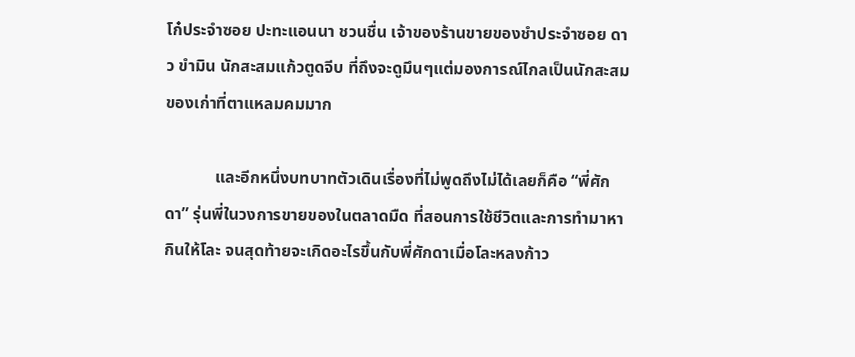โก๋ประจำซอย ปะทะแอนนา ชวนชื่น เจ้าของร้านขายของชำประจำซอย ดาว ขำมิน นักสะสมแก้วตูดจีบ ที่ถึงจะดูมึนๆแต่มองการณ์ไกลเป็นนักสะสมของเก่าที่ตาแหลมคมมาก

            และอีกหนึ่งบทบาทตัวเดินเรื่องที่ไม่พูดถึงไม่ได้เลยก็คือ “พี่ศักดา” รุ่นพี่ในวงการขายของในตลาดมืด ที่สอนการใช้ชีวิตและการทำมาหากินให้โละ จนสุดท้ายจะเกิดอะไรขึ้นกับพี่ศักดาเมื่อโละหลงก้าว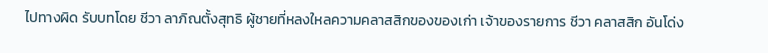ไปทางผิด รับบทโดย ชีวา ลาภิณตั้งสุทธิ ผู้ชายที่หลงใหลความคลาสสิกของของเก่า เจ้าของรายการ ชีวา คลาสสิก อันโด่ง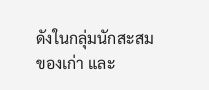ดังในกลุ่มนักสะสมของเก่า และ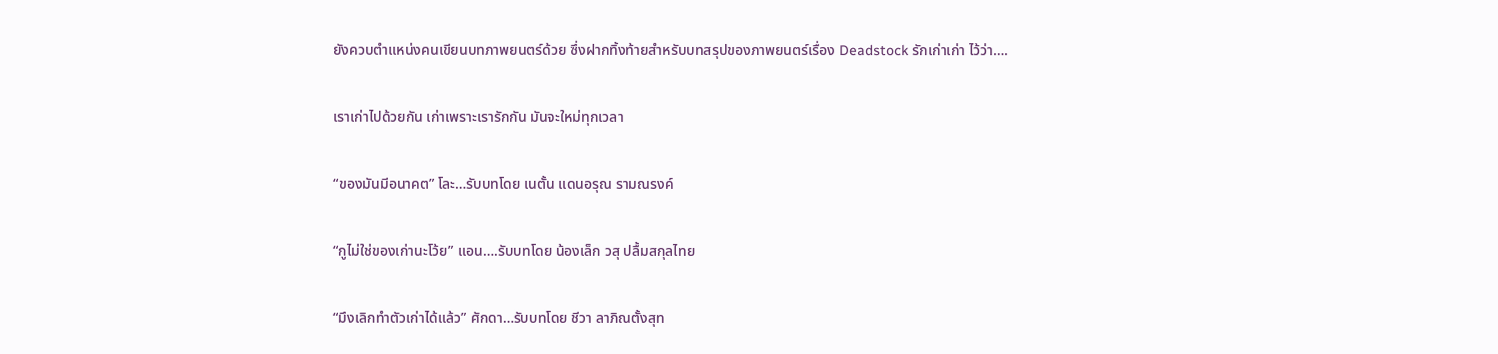ยังควบตำแหน่งคนเขียนบทภาพยนตร์ด้วย ซึ่งฝากทิ้งท้ายสำหรับบทสรุปของภาพยนตร์เรื่อง Deadstock รักเก่าเก่า ไว้ว่า….

เราเก่าไปด้วยกัน เก่าเพราะเรารักกัน มันจะใหม่ทุกเวลา

“ของมันมีอนาคต” โละ…รับบทโดย เนตั้น แดนอรุณ รามณรงค์

“กูไม่ใช่ของเก่านะโว้ย” แอน….รับบทโดย น้องเล็ก วสุ ปลื้มสกุลไทย

“มึงเลิกทำตัวเก่าได้แล้ว” ศักดา…รับบทโดย ชีวา ลาภิณตั้งสุท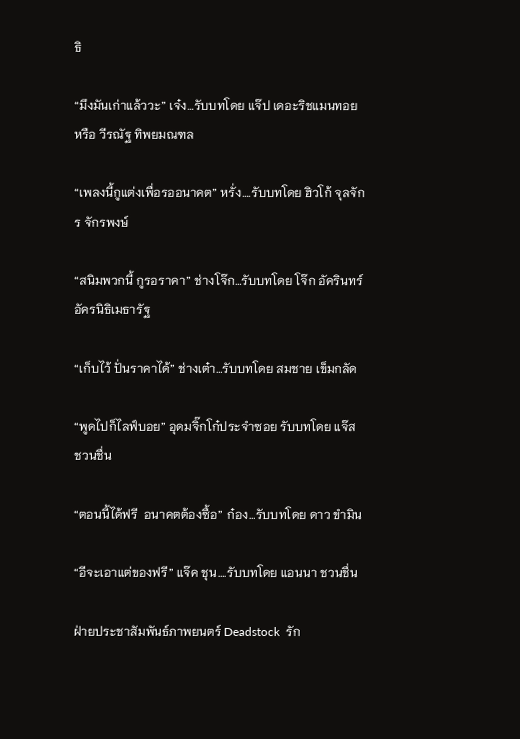ธิ

“มึงมันเก่าแล้ววะ” เจ๋ง…รับบทโดย แจ๊ป เดอะริชแมนทอย หรือ วีรณัฐ ทิพยมณฑล

“เพลงนี้กูแต่งเพื่อรออนาคต” หรั่ง….รับบทโดย ฮิวโก้ จุลจักร จักรพงษ์

“สนิมพวกนี้ กูรอราคา” ช่างโจ๊ก…รับบทโดย โจ๊ก อัครินทร์ อัครนิธิเมธารัฐ

“เก็บไว้ ปั่นราคาได้” ช่างเต๋า…รับบทโดย สมชาย เข็มกลัด

“พูดไปก็ไลฟ์บอย” อุดมจิ๊กโก๋ประจำซอย รับบทโดย แจ๊ส ชวนชื่น

“ตอนนี้ได้ฟรี  อนาคตต้องซื้อ” ก๋อง…รับบทโดย ดาว ขำมิน

“อีจะเอาแต่ของฟรี” แจ๊ค ชุน….รับบทโดย แอนนา ชวนชื่น

ฝ่ายประชาสัมพันธ์ภาพยนตร์ Deadstock  รัก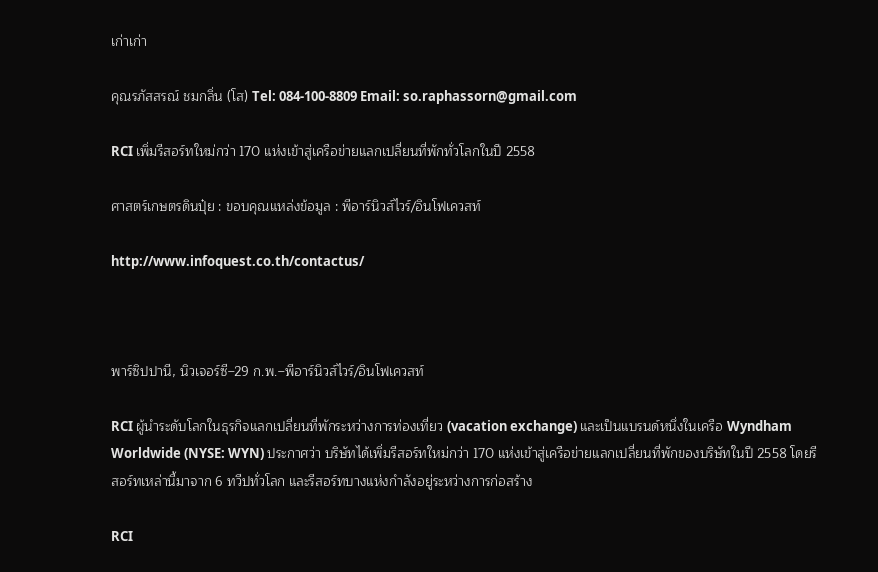เก่าเก่า

คุณรภัสสรณ์ ชมกลิ่น (โส) Tel: 084-100-8809 Email: so.raphassorn@gmail.com

RCI เพิ่มรีสอร์ทใหม่กว่า 170 แห่งเข้าสู่เครือข่ายแลกเปลี่ยนที่พักทั่วโลกในปี 2558

ศาสตร์เกษตรดินปุ๋ย : ขอบคุณแหล่งข้อมูล : พีอาร์นิวส์ไวร์/อินโฟเควสท์

http://www.infoquest.co.th/contactus/



พาร์ซิปปานี, นิวเจอร์ซี–29 ก.พ.–พีอาร์นิวส์ไวร์/อินโฟเควสท์

RCI ผู้นำระดับโลกในธุรกิจแลกเปลี่ยนที่พักระหว่างการท่องเที่ยว (vacation exchange) และเป็นแบรนด์หนึ่งในเครือ Wyndham Worldwide (NYSE: WYN) ประกาศว่า บริษัทได้เพิ่มรีสอร์ทใหม่กว่า 170 แห่งเข้าสู่เครือข่ายแลกเปลี่ยนที่พักของบริษัทในปี 2558 โดยรีสอร์ทเหล่านี้มาจาก 6 ทวีปทั่วโลก และรีสอร์ทบางแห่งกำลังอยู่ระหว่างการก่อสร้าง

RCI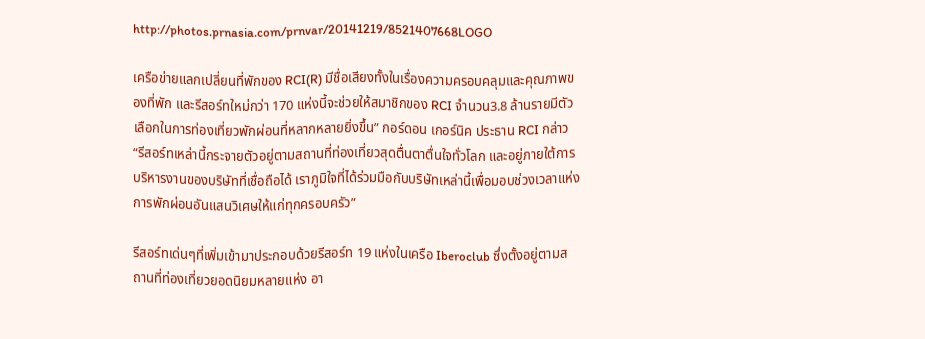http://photos.prnasia.com/prnvar/20141219/8521407668LOGO

เครือข่ายแลกเปลี่ยนที่พักของ RCI(R) มีชื่อเสียงทั้งในเรื่องความครอบคลุมและคุณภาพของที่พัก และรีสอร์ทใหม่กว่า 170 แห่งนี้จะช่วยให้สมาชิกของ RCI จำนวน3.8 ล้านรายมีตัวเลือกในการท่องเที่ยวพักผ่อนที่หลากหลายยิ่งขึ้น” กอร์ดอน เกอร์นิค ประธาน RCI กล่าว “รีสอร์ทเหล่านี้กระจายตัวอยู่ตามสถานที่ท่องเที่ยวสุดตื่นตาตื่นใจทั่วโลก และอยู่ภายใต้การบริหารงานของบริษัทที่เชื่อถือได้ เราภูมิใจที่ได้ร่วมมือกับบริษัทเหล่านี้เพื่อมอบช่วงเวลาแห่งการพักผ่อนอันแสนวิเศษให้แก่ทุกครอบครัว”

รีสอร์ทเด่นๆที่เพิ่มเข้ามาประกอบด้วยรีสอร์ท 19 แห่งในเครือ Iberoclub ซึ่งตั้งอยู่ตามสถานที่ท่องเที่ยวยอดนิยมหลายแห่ง อา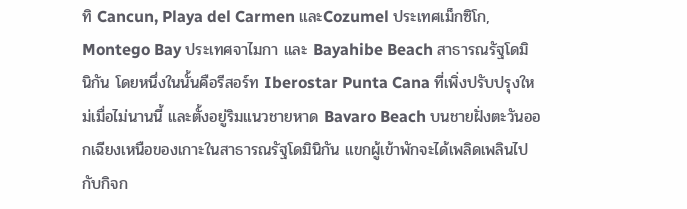ทิ Cancun, Playa del Carmen และCozumel ประเทศเม็กซิโก, Montego Bay ประเทศจาไมกา และ Bayahibe Beach สาธารณรัฐโดมินิกัน โดยหนึ่งในนั้นคือรีสอร์ท Iberostar Punta Cana ที่เพิ่งปรับปรุงใหม่เมื่อไม่นานนี้ และตั้งอยู่ริมแนวชายหาด Bavaro Beach บนชายฝั่งตะวันออกเฉียงเหนือของเกาะในสาธารณรัฐโดมินิกัน แขกผู้เข้าพักจะได้เพลิดเพลินไปกับกิจก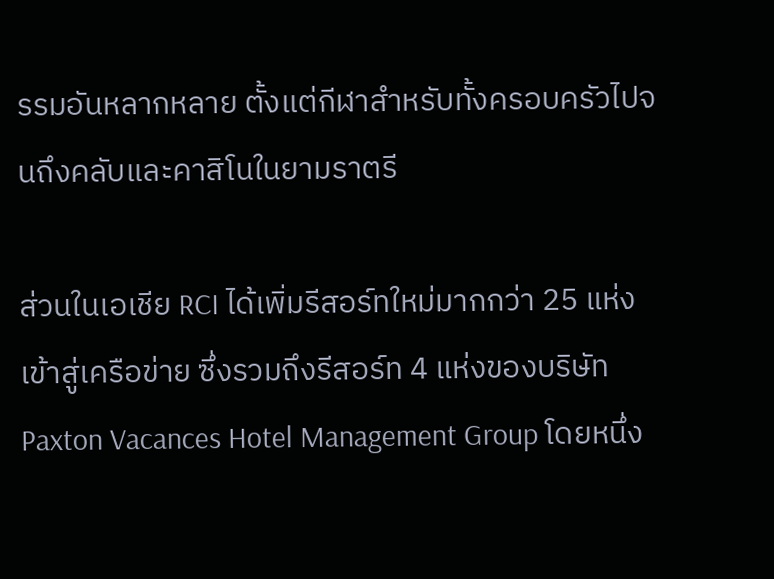รรมอันหลากหลาย ตั้งแต่กีฬาสำหรับทั้งครอบครัวไปจนถึงคลับและคาสิโนในยามราตรี

ส่วนในเอเชีย RCI ได้เพิ่มรีสอร์ทใหม่มากกว่า 25 แห่งเข้าสู่เครือข่าย ซึ่งรวมถึงรีสอร์ท 4 แห่งของบริษัท Paxton Vacances Hotel Management Group โดยหนึ่ง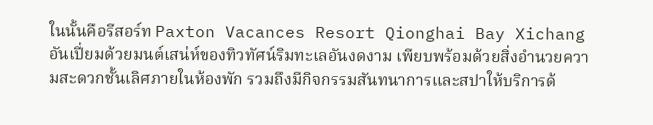ในนั้นคือรีสอร์ท Paxton Vacances Resort Qionghai Bay Xichang อันเปี่ยมด้วยมนต์เสน่ห์ของทิวทัศน์ริมทะเลอันงดงาม เพียบพร้อมด้วยสิ่งอำนวยความสะดวกชั้นเลิศภายในห้องพัก รวมถึงมีกิจกรรมสันทนาการและสปาให้บริการด้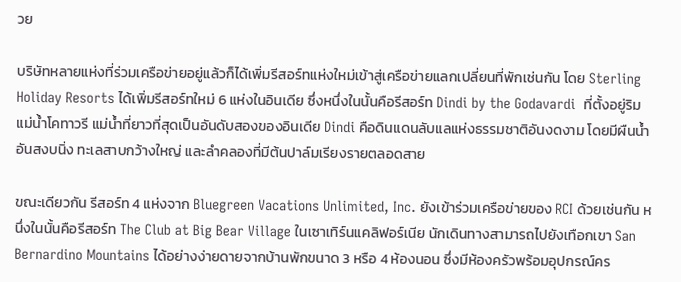วย

บริษัทหลายแห่งที่ร่วมเครือข่ายอยู่แล้วก็ได้เพิ่มรีสอร์ทแห่งใหม่เข้าสู่เครือข่ายแลกเปลี่ยนที่พักเช่นกัน โดย Sterling Holiday Resorts ได้เพิ่มรีสอร์ทใหม่ 6 แห่งในอินเดีย ซึ่งหนึ่งในนั้นคือรีสอร์ท Dindi by the Godavardi  ที่ตั้งอยู่ริมแม่น้ำโคทาวรี แม่น้ำที่ยาวที่สุดเป็นอันดับสองของอินเดีย Dindi คือดินแดนลับแลแห่งธรรมชาติอันงดงาม โดยมีผืนน้ำอันสงบนิ่ง ทะเลสาบกว้างใหญ่ และลำคลองที่มีต้นปาล์มเรียงรายตลอดสาย

ขณะเดียวกัน รีสอร์ท 4 แห่งจาก Bluegreen Vacations Unlimited, Inc. ยังเข้าร่วมเครือข่ายของ RCI ด้วยเช่นกัน หนึ่งในนั้นคือรีสอร์ท The Club at Big Bear Village ในเซาเทิร์นแคลิฟอร์เนีย นักเดินทางสามารถไปยังเทือกเขา San Bernardino Mountains ได้อย่างง่ายดายจากบ้านพักขนาด 3 หรือ 4 ห้องนอน ซึ่งมีห้องครัวพร้อมอุปกรณ์คร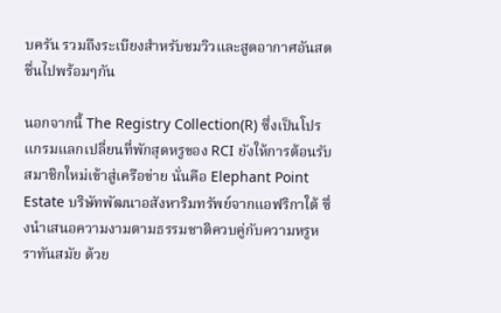บครัน รวมถึงระเบียงสำหรับชมวิวและสูดอากาศอันสดชื่นไปพร้อมๆกัน

นอกจากนี้ The Registry Collection(R) ซึ่งเป็นโปรแกรมแลกเปลี่ยนที่พักสุดหรูของ RCI ยังให้การต้อนรับสมาชิกใหม่เข้าสู่เครือข่าย นั่นคือ Elephant Point Estate บริษัทพัฒนาอสังหาริมทรัพย์จากแอฟริกาใต้ ซึ่งนำเสนอความงามตามธรรมชาติควบคู่กับความหรูหราทันสมัย ด้วย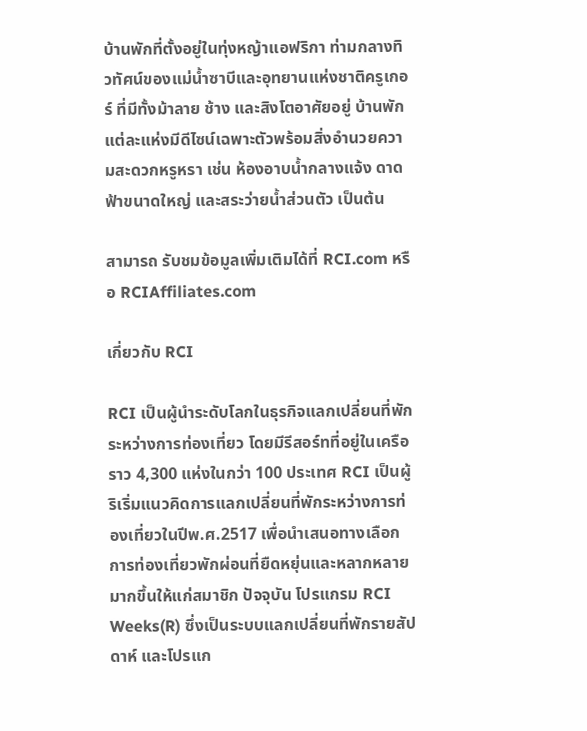บ้านพักที่ตั้งอยู่ในทุ่งหญ้าแอฟริกา ท่ามกลางทิวทัศน์ของแม่น้ำซาบีและอุทยานแห่งชาติครูเกอร์ ที่มีทั้งม้าลาย ช้าง และสิงโตอาศัยอยู่ บ้านพักแต่ละแห่งมีดีไซน์เฉพาะตัวพร้อมสิ่งอำนวยความสะดวกหรูหรา เช่น ห้องอาบน้ำกลางแจ้ง ดาดฟ้าขนาดใหญ่ และสระว่ายน้ำส่วนตัว เป็นต้น

สามารถ รับชมข้อมูลเพิ่มเติมได้ที่ RCI.com หรือ RCIAffiliates.com

เกี่ยวกับ RCI

RCI เป็นผู้นำระดับโลกในธุรกิจแลกเปลี่ยนที่พักระหว่างการท่องเที่ยว โดยมีรีสอร์ทที่อยู่ในเครือราว 4,300 แห่งในกว่า 100 ประเทศ RCI เป็นผู้ริเริ่มแนวคิดการแลกเปลี่ยนที่พักระหว่างการท่องเที่ยวในปีพ.ศ.2517 เพื่อนำเสนอทางเลือกการท่องเที่ยวพักผ่อนที่ยืดหยุ่นและหลากหลายมากขึ้นให้แก่สมาชิก ปัจจุบัน โปรแกรม RCI Weeks(R) ซึ่งเป็นระบบแลกเปลี่ยนที่พักรายสัปดาห์ และโปรแก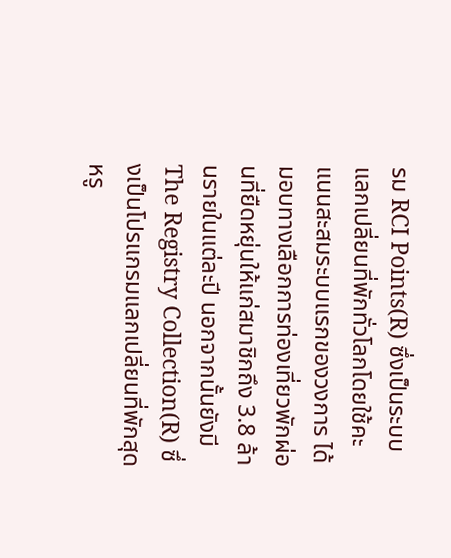รม RCI Points(R) ซึ่งเป็นระบบแลกเปลี่ยนที่พักทั่วโลกโดยใช้คะแนนสะสมระบบแรกของวงการ ได้มอบทางเลือกการท่องเที่ยวพักผ่อนที่ยืดหยุ่นให้แก่สมาชิกถึง 3.8 ล้านรายในแต่ละปี นอกจากนั้นยังมี The Registry Collection(R) ซึ่งเป็นโปรแกรมแลกเปลี่ยนที่พักสุดหรู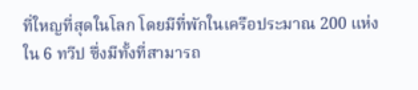ที่ใหญที่สุดในโลก โดยมีที่พักในเครือประมาณ 200 แห่งใน 6 ทวีป ซึ่งมีทั้งที่สามารถ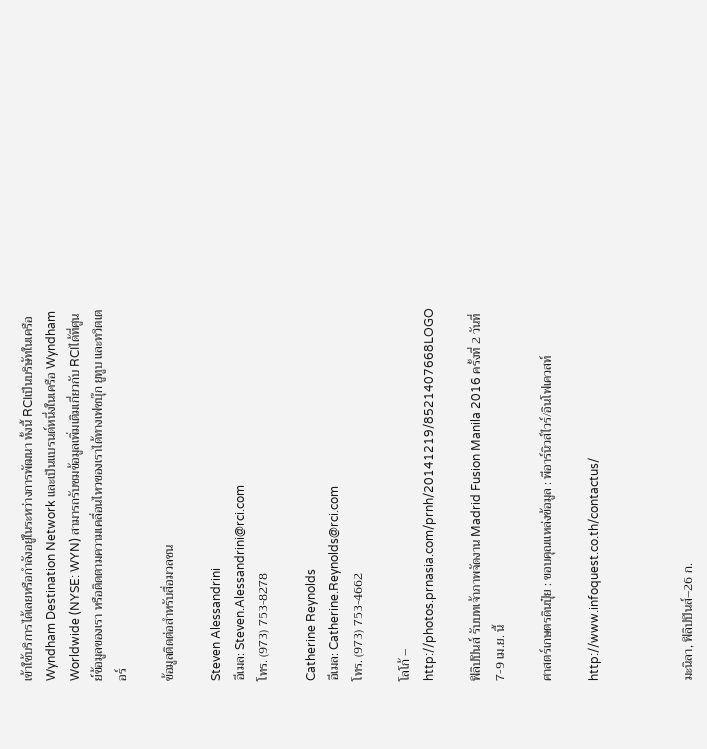เข้าใช้บริการได้เลยหรือกำลังอยู่ในระหว่างการพัฒนา ทั้งนี้ RCIเป็นบริษัทในเครือ Wyndham Destination Network และเป็นแบรนด์หนึ่งในเครือ Wyndham Worldwide (NYSE: WYN) สามารถรับชมข้อมูลเพิ่มเติมเกี่ยวกับ RCIได้ที่ศูนย์ข้อมูลของเรา หรือติดตามความเคลื่อนไหวของเราได้ทางเฟซบุ๊ก ยูทูบ และทวิตเตอร์

ข้อมูลติดต่อสำหรับสื่อมวลชน

Steven Alessandrini
อีเมล: Steven.Alessandrini@rci.com
โทร. (973) 753-8278

Catherine Reynolds
อีเมล: Catherine.Reynolds@rci.com
โทร. (973) 753-4662

โลโก้ – http://photos.prnasia.com/prnh/20141219/8521407668LOGO

ฟิลิปปินส์ รับบทเจ้าภาพจัดงาน Madrid Fusion Manila 2016 ครั้งที่ 2 วันที่ 7-9 เม.ย. นี้

ศาสตร์เกษตรดินปุ๋ย : ขอบคุณแหล่งข้อมูล : พีอาร์นิวส์ไวร์/อินโฟเควสท์

http://www.infoquest.co.th/contactus/



มะนิลา, ฟิลิปปินส์–26 ก.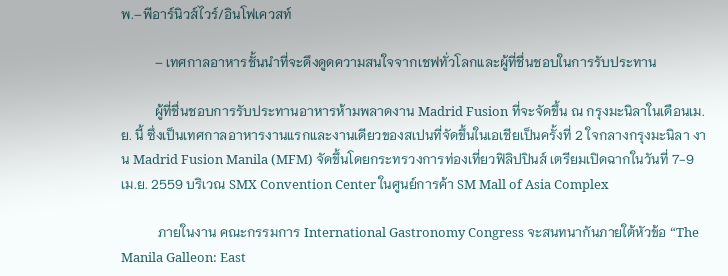พ.–พีอาร์นิวส์ไวร์/อินโฟเควสท์

          – เทศกาลอาหารชั้นนำที่จะดึงดูดความสนใจจากเชฟทั่วโลกและผู้ที่ชื่นชอบในการรับประทาน

          ผู้ที่ชื่นชอบการรับประทานอาหารห้ามพลาดงาน Madrid Fusion ที่จะจัดขึ้น ณ กรุงมะนิลาในเดือนเม.ย. นี้ ซึ่งเป็นเทศกาลอาหารงานแรกและงานเดียวของสเปนที่จัดขึ้นในเอเชียเป็นครั้งที่ 2 ใจกลางกรุงมะนิลา งาน Madrid Fusion Manila (MFM) จัดขึ้นโดยกระทรวงการท่องเที่ยวฟิลิปปินส์ เตรียมเปิดฉากในวันที่ 7-9 เม.ย. 2559 บริเวณ SMX Convention Center ในศูนย์การค้า SM Mall of Asia Complex

           ภายในงาน คณะกรรมการ International Gastronomy Congress จะสนทนากันภายใต้หัวข้อ “The Manila Galleon: East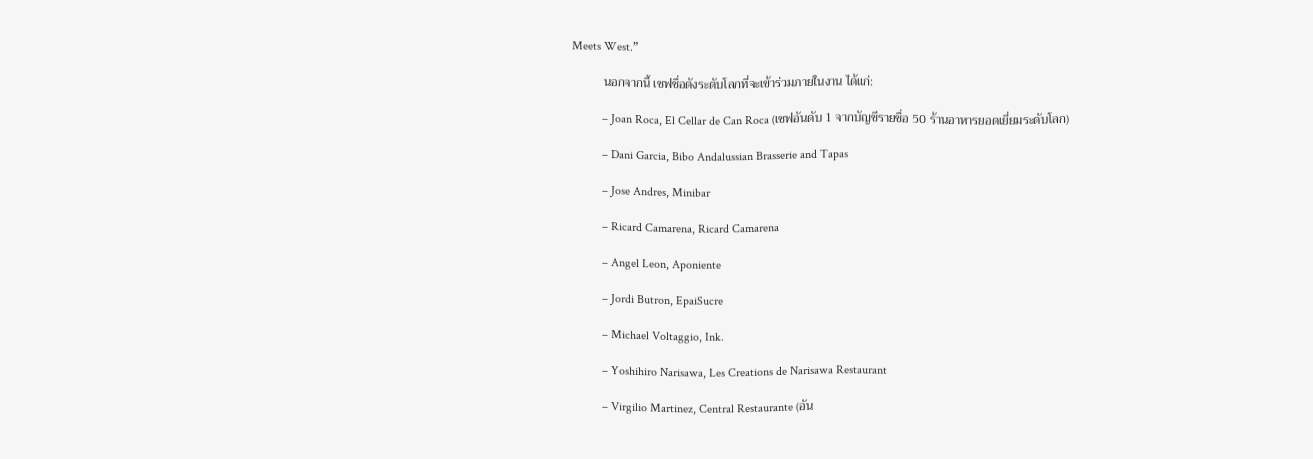Meets West.”

          นอกจากนี้ เชฟชื่อดังระดับโลกที่จะเข้าร่วมภายในงาน ได้แก่:

          – Joan Roca, El Cellar de Can Roca (เชฟอันดับ 1 จากบัญชีรายชื่อ 50 ร้านอาหารยอดเยี่ยมระดับโลก)

          – Dani Garcia, Bibo Andalussian Brasserie and Tapas

          – Jose Andres, Minibar

          – Ricard Camarena, Ricard Camarena

          – Angel Leon, Aponiente

          – Jordi Butron, EpaiSucre

          – Michael Voltaggio, Ink.

          – Yoshihiro Narisawa, Les Creations de Narisawa Restaurant

          – Virgilio Martinez, Central Restaurante (อัน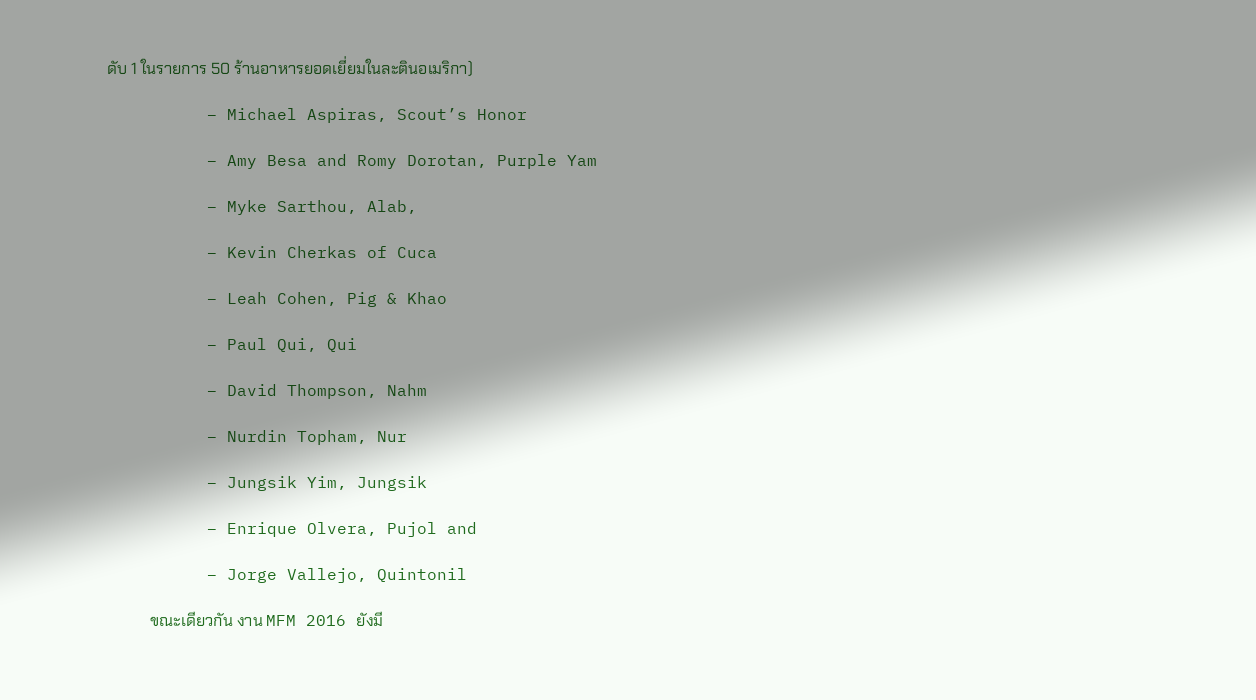ดับ 1 ในรายการ 50 ร้านอาหารยอดเยี่ยมในละตินอเมริกา)

          – Michael Aspiras, Scout’s Honor

          – Amy Besa and Romy Dorotan, Purple Yam

          – Myke Sarthou, Alab,

          – Kevin Cherkas of Cuca

          – Leah Cohen, Pig & Khao

          – Paul Qui, Qui

          – David Thompson, Nahm

          – Nurdin Topham, Nur

          – Jungsik Yim, Jungsik

          – Enrique Olvera, Pujol and

          – Jorge Vallejo, Quintonil

           ขณะเดียวกัน งาน MFM 2016 ยังมี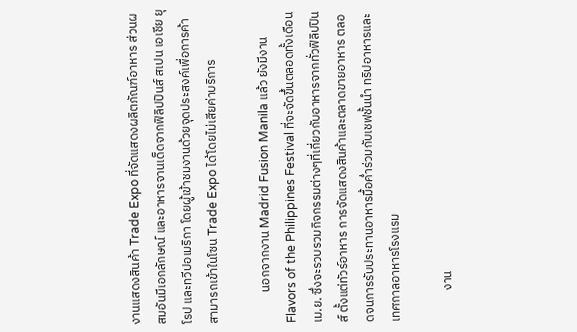งานแสดงสินค้า Trade Expo ที่จัดแสดงผลิตภัณฑ์อาหาร ส่วนผสมอันมีเอกลักษณ์ และอาหารจานเด็ดจากฟิลิปปินส์ สเปน เอเชีย ยุโรป และทวีปอเมริกา โดยผู้เข้าชมงานด้วยจุดประสงค์เพื่อการค้า สามารถเข้าในโซน Trade Expo ได้โดยไม่เสียค่าบริการ

           นอกจากงาน Madrid Fusion Manila แล้ว ยังมีงาน Flavors of the Philippines Festival ที่จะจัดขึ้นตลอดทั้งเดือนเม.ย. ซึ่งจะรวบรวมกิจกรรมต่างๆที่เกี่ยวกับอาหารจากทั่วฟิลิปปินส์ ตั้งแต่ทัวร์อาหาร การจัดแสดงสินค้าและตลาดขายอาหาร ตลอดจนการรับประทานอาหารมื้อค่ำร่วมกับเชฟชั้นนำ ทริปอาหารและเทศกาลอาหารโรงแรม

           งาน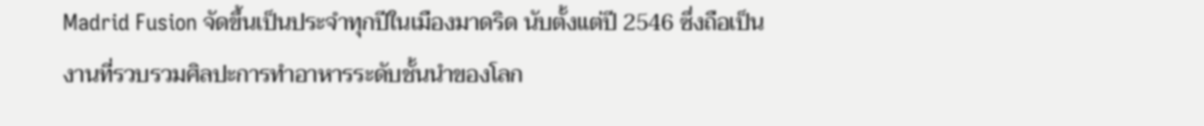Madrid Fusion จัดขึ้นเป็นประจำทุกปีในเมืองมาดริด นับตั้งแต่ปี 2546 ซึ่งถือเป็นงานที่รวบรวมศิลปะการทำอาหารระดับชั้นนำของโลก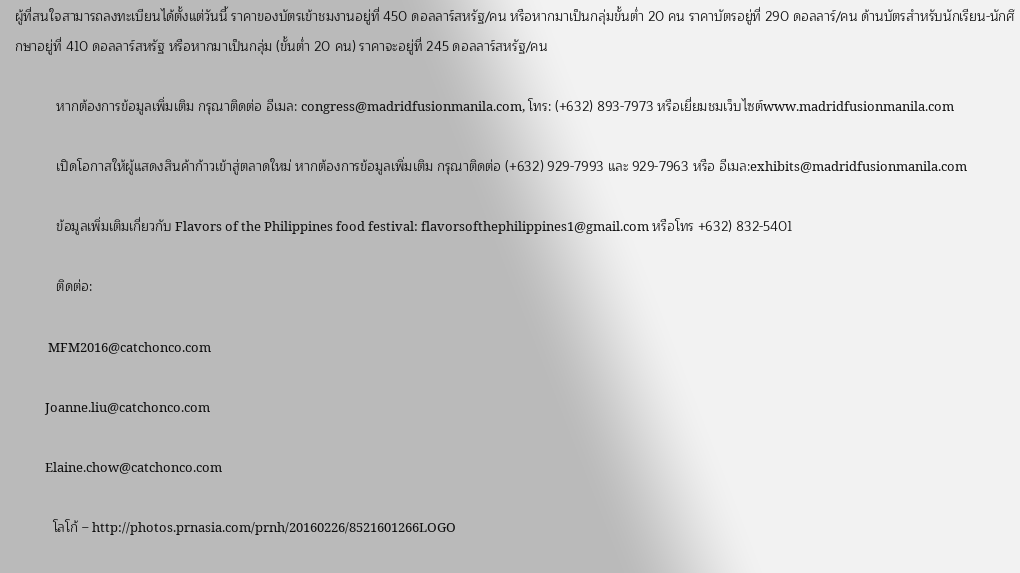ผู้ที่สนใจสามารถลงทะเบียนได้ตั้งแต่วันนี้ ราคาของบัตรเข้าชมงานอยู่ที่ 450 ดอลลาร์สหรัฐ/คน หรือหากมาเป็นกลุ่มขั้นต่ำ 20 คน ราคาบัตรอยู่ที่ 290 ดอลลาร์/คน ด้านบัตรสำหรับนักเรียน-นักศึกษาอยู่ที่ 410 ดอลลาร์สหรัฐ หรือหากมาเป็นกลุ่ม (ขั้นต่ำ 20 คน) ราคาจะอยู่ที่ 245 ดอลลาร์สหรัฐ/คน

           หากต้องการข้อมูลเพิ่มเติม กรุณาติดต่อ อีเมล: congress@madridfusionmanila.com, โทร: (+632) 893-7973 หรือเยี่ยมชมเว็บไซต์www.madridfusionmanila.com

           เปิดโอกาสให้ผู้แสดงสินค้าก้าวเข้าสู่ตลาดใหม่ หากต้องการข้อมูลเพิ่มเติม กรุณาติดต่อ (+632) 929-7993 และ 929-7963 หรือ อีเมล:exhibits@madridfusionmanila.com

           ข้อมูลเพิ่มเติมเกี่ยวกับ Flavors of the Philippines food festival: flavorsofthephilippines1@gmail.com หรือโทร +632) 832-5401

           ติดต่อ:

           MFM2016@catchonco.com

          Joanne.liu@catchonco.com

          Elaine.chow@catchonco.com

          โลโก้ – http://photos.prnasia.com/prnh/20160226/8521601266LOGO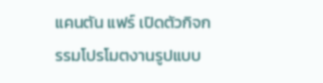แคนตัน แฟร์ เปิดตัวกิจกรรมโปรโมตงานรูปแบบ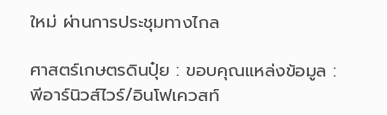ใหม่ ผ่านการประชุมทางไกล

ศาสตร์เกษตรดินปุ๋ย : ขอบคุณแหล่งข้อมูล : พีอาร์นิวส์ไวร์/อินโฟเควสท์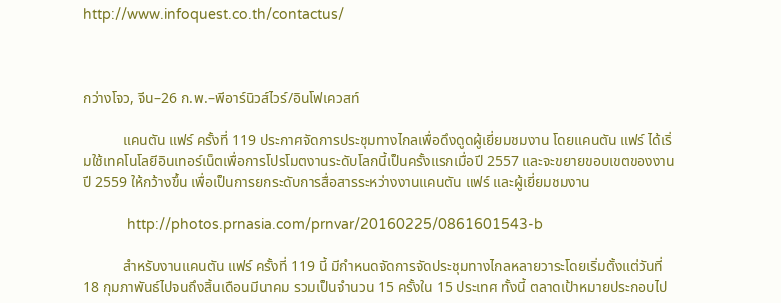http://www.infoquest.co.th/contactus/



กว่างโจว, จีน–26 ก.พ.–พีอาร์นิวส์ไวร์/อินโฟเควสท์

           แคนตัน แฟร์ ครั้งที่ 119 ประกาศจัดการประชุมทางไกลเพื่อดึงดูดผู้เยี่ยมชมงาน โดยแคนตัน แฟร์ ได้เริ่มใช้เทคโนโลยีอินเทอร์เน็ตเพื่อการโปรโมตงานระดับโลกนี้เป็นครั้งแรกเมื่อปี 2557 และจะขยายขอบเขตของงานปี 2559 ให้กว้างขึ้น เพื่อเป็นการยกระดับการสื่อสารระหว่างงานแคนตัน แฟร์ และผู้เยี่ยมชมงาน

           http://photos.prnasia.com/prnvar/20160225/0861601543-b

           สำหรับงานแคนตัน แฟร์ ครั้งที่ 119 นี้ มีกำหนดจัดการจัดประชุมทางไกลหลายวาระโดยเริ่มตั้งแต่วันที่ 18 กุมภาพันธ์ไปจนถึงสิ้นเดือนมีนาคม รวมเป็นจำนวน 15 ครั้งใน 15 ประเทศ ทั้งนี้ ตลาดเป้าหมายประกอบไป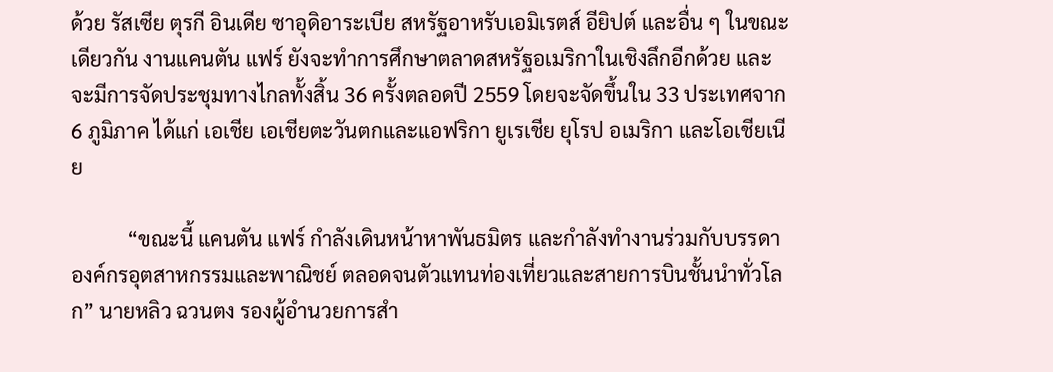ด้วย รัสเซีย ตุรกี อินเดีย ซาอุดิอาระเบีย สหรัฐอาหรับเอมิเรตส์ อียิปต์ และอื่น ๆ ในขณะเดียวกัน งานแคนตัน แฟร์ ยังจะทำการศึกษาตลาดสหรัฐอเมริกาในเชิงลึกอีกด้วย และจะมีการจัดประชุมทางไกลทั้งสิ้น 36 ครั้งตลอดปี 2559 โดยจะจัดขึ้นใน 33 ประเทศจาก 6 ภูมิภาค ได้แก่ เอเชีย เอเชียตะวันตกและแอฟริกา ยูเรเชีย ยุโรป อเมริกา และโอเชียเนีย

           “ขณะนี้ แคนตัน แฟร์ กำลังเดินหน้าหาพันธมิตร และกำลังทำงานร่วมกับบรรดาองค์กรอุตสาหกรรมและพาณิชย์ ตลอดจนตัวแทนท่องเที่ยวและสายการบินชั้นนำทั่วโลก” นายหลิว ฉวนตง รองผู้อำนวยการสำ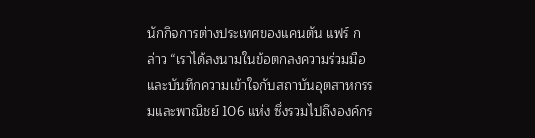นักกิจการต่างประเทศของแคนตัน แฟร์ กล่าว “เราได้ลงนามในข้อตกลงความร่วมมือและบันทึกความเข้าใจกับสถาบันอุตสาหกรรมและพาณิชย์ 106 แห่ง ซึ่งรวมไปถึงองค์กร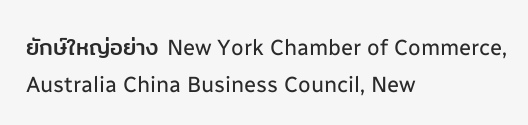ยักษ์ใหญ่อย่าง New York Chamber of Commerce, Australia China Business Council, New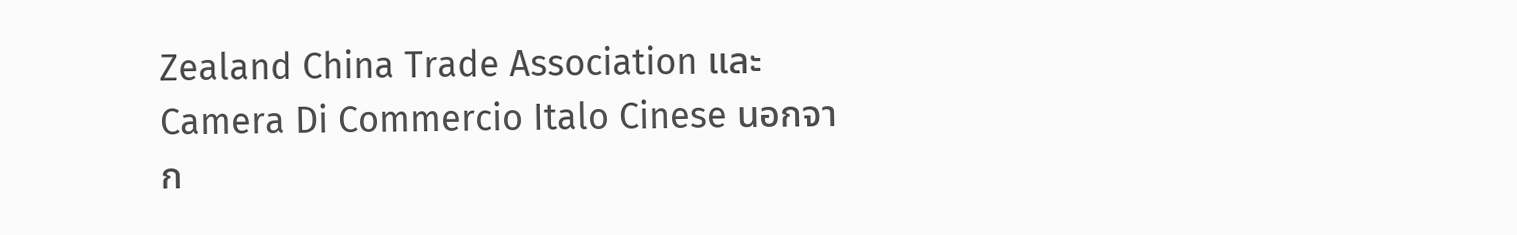Zealand China Trade Association และ Camera Di Commercio Italo Cinese นอกจาก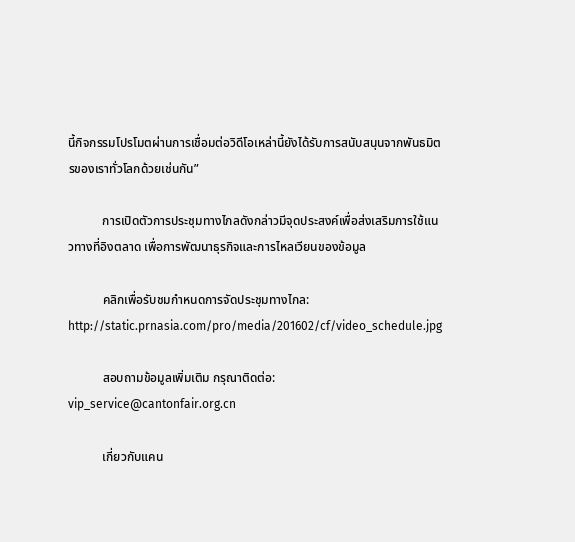นี้กิจกรรมโปรโมตผ่านการเชื่อมต่อวิดีโอเหล่านี้ยังได้รับการสนับสนุนจากพันธมิตรของเราทั่วโลกด้วยเช่นกัน”

           การเปิดตัวการประชุมทางไกลดังกล่าวมีจุดประสงค์เพื่อส่งเสริมการใช้แนวทางที่อิงตลาด เพื่อการพัฒนาธุรกิจและการไหลเวียนของข้อมูล

           คลิกเพื่อรับชมกำหนดการจัดประชุมทางไกล: http://static.prnasia.com/pro/media/201602/cf/video_schedule.jpg

           สอบถามข้อมูลเพิ่มเติม กรุณาติดต่อ: vip_service@cantonfair.org.cn

           เกี่ยวกับแคน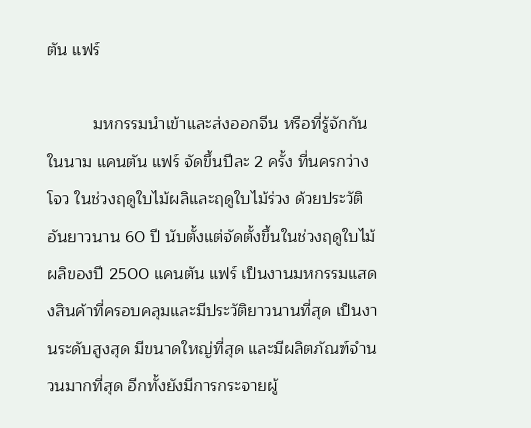ตัน แฟร์

          มหกรรมนำเข้าและส่งออกจีน หรือที่รู้จักกันในนาม แคนตัน แฟร์ จัดขึ้นปีละ 2 ครั้ง ที่นครกว่างโจว ในช่วงฤดูใบไม้ผลิและฤดูใบไม้ร่วง ด้วยประวัติอันยาวนาน 60 ปี นับตั้งแต่จัดตั้งขึ้นในช่วงฤดูใบไม้ผลิของปี 2500 แคนตัน แฟร์ เป็นงานมหกรรมแสดงสินค้าที่ครอบคลุมและมีประวัติยาวนานที่สุด เป็นงานระดับสูงสุด มีขนาดใหญ่ที่สุด และมีผลิตภัณฑ์จำนวนมากที่สุด อีกทั้งยังมีการกระจายผู้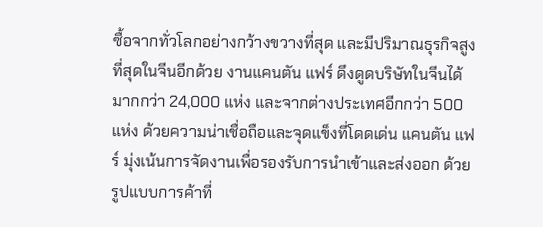ซื้อจากทั่วโลกอย่างกว้างขวางที่สุด และมีปริมาณธุรกิจสูงที่สุดในจีนอีกด้วย งานแคนตัน แฟร์ ดึงดูดบริษัทในจีนได้มากกว่า 24,000 แห่ง และจากต่างประเทศอีกกว่า 500 แห่ง ด้วยความน่าเชื่อถือและจุดแข็งที่โดดเด่น แคนตัน แฟร์ มุ่งเน้นการจัดงานเพื่อรองรับการนำเข้าและส่งออก ด้วยรูปแบบการค้าที่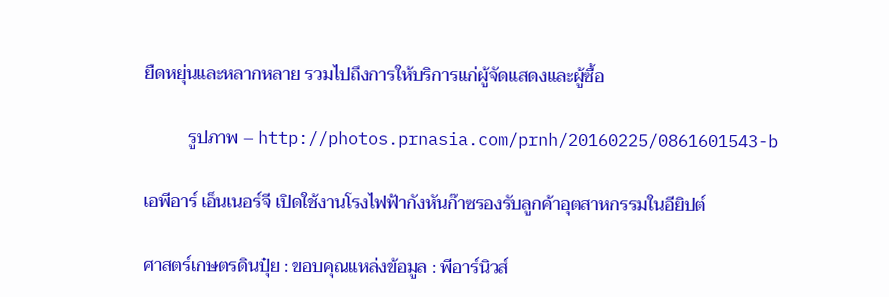ยืดหยุ่นและหลากหลาย รวมไปถึงการให้บริการแก่ผู้จัดแสดงและผู้ซื้อ

          รูปภาพ – http://photos.prnasia.com/prnh/20160225/0861601543-b

เอพีอาร์ เอ็นเนอร์จี เปิดใช้งานโรงไฟฟ้ากังหันก๊าซรองรับลูกค้าอุตสาหกรรมในอียิปต์

ศาสตร์เกษตรดินปุ๋ย : ขอบคุณแหล่งข้อมูล : พีอาร์นิวส์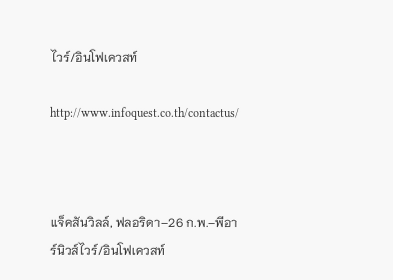ไวร์/อินโฟเควสท์

http://www.infoquest.co.th/contactus/



แจ็คสันวิลล์, ฟลอริดา–26 ก.พ.–พีอาร์นิวส์ไวร์/อินโฟเควสท์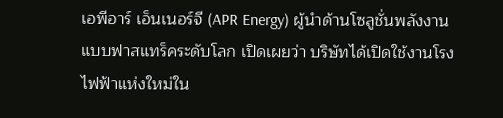เอพีอาร์ เอ็นเนอร์จี (APR Energy) ผู้นำด้านโซลูชั่นพลังงานแบบฟาสแทร็คระดับโลก เปิดเผยว่า บริษัทได้เปิดใช้งานโรงไฟฟ้าแห่งใหม่ใน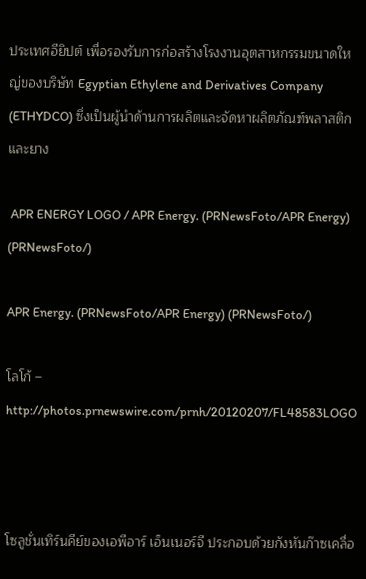ประเทศอียิปต์ เพื่อรองรับการก่อสร้างโรงงานอุตสาหกรรมขนาดใหญ่ของบริษัท Egyptian Ethylene and Derivatives Company (ETHYDCO) ซึ่งเป็นผู้นำด้านการผลิตและจัดหาผลิตภัณฑ์พลาสติกและยาง

 APR ENERGY LOGO / APR Energy. (PRNewsFoto/APR Energy) (PRNewsFoto/)

APR Energy. (PRNewsFoto/APR Energy) (PRNewsFoto/)

โลโก้ – http://photos.prnewswire.com/prnh/20120207/FL48583LOGO



โซลูชั่นเทิร์นคีย์ของเอพีอาร์ เอ็นเนอร์จี ประกอบด้วยกังหันก๊าซเคลื่อ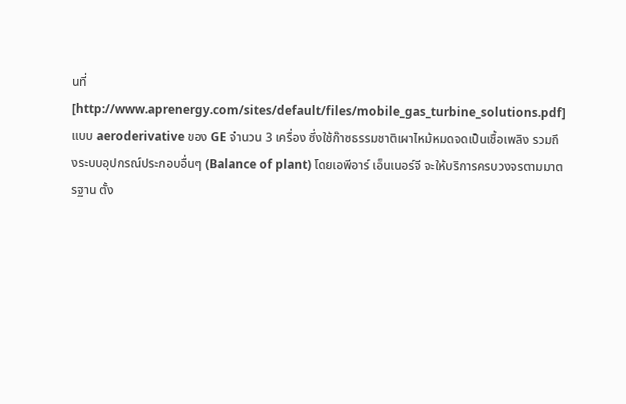นที่[http://www.aprenergy.com/sites/default/files/mobile_gas_turbine_solutions.pdf] แบบ aeroderivative ของ GE จำนวน 3 เครื่อง ซึ่งใช้ก๊าซธรรมชาติเผาไหม้หมดจดเป็นเชื้อเพลิง รวมถึงระบบอุปกรณ์ประกอบอื่นๆ (Balance of plant) โดยเอพีอาร์ เอ็นเนอร์จี จะให้บริการครบวงจรตามมาตรฐาน ตั้ง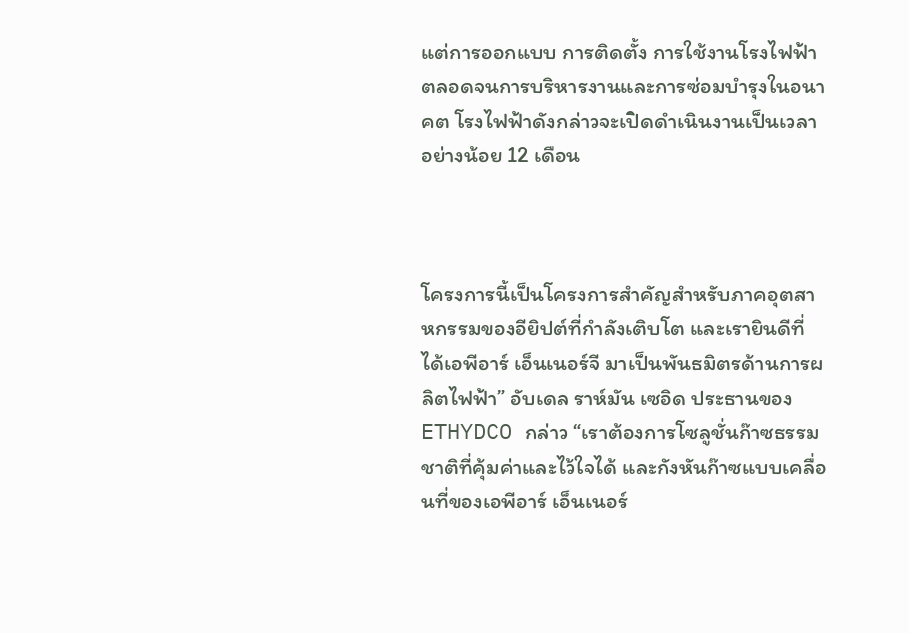แต่การออกแบบ การติดตั้ง การใช้งานโรงไฟฟ้า ตลอดจนการบริหารงานและการซ่อมบำรุงในอนาคต โรงไฟฟ้าดังกล่าวจะเปิดดำเนินงานเป็นเวลาอย่างน้อย 12 เดือน



โครงการนี้เป็นโครงการสำคัญสำหรับภาคอุตสาหกรรมของอียิปต์ที่กำลังเติบโต และเรายินดีที่ได้เอพีอาร์ เอ็นเนอร์จี มาเป็นพันธมิตรด้านการผลิตไฟฟ้า” อับเดล ราห์มัน เซอิด ประธานของ ETHYDCO กล่าว “เราต้องการโซลูชั่นก๊าซธรรมชาติที่คุ้มค่าและไว้ใจได้ และกังหันก๊าซแบบเคลื่อนที่ของเอพีอาร์ เอ็นเนอร์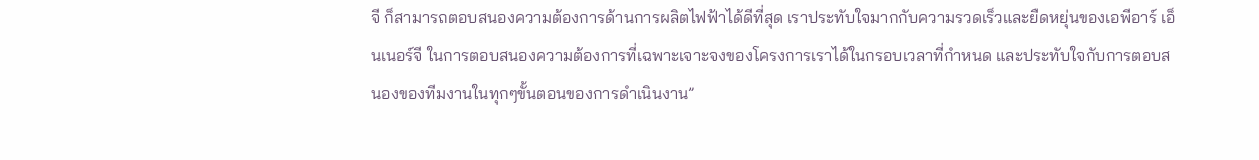จี ก็สามารถตอบสนองความต้องการด้านการผลิตไฟฟ้าได้ดีที่สุด เราประทับใจมากกับความรวดเร็วและยืดหยุ่นของเอพีอาร์ เอ็นเนอร์จี ในการตอบสนองความต้องการที่เฉพาะเจาะจงของโครงการเราได้ในกรอบเวลาที่กำหนด และประทับใจกับการตอบสนองของทีมงานในทุกๆขั้นตอนของการดำเนินงาน”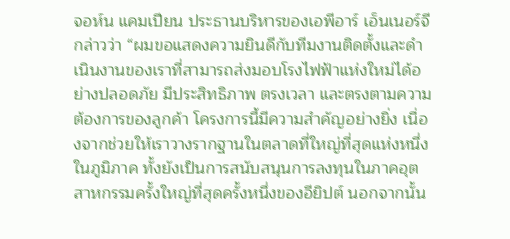จอห์น แคมเปียน ประธานบริหารของเอพีอาร์ เอ็นเนอร์จี กล่าวว่า “ผมขอแสดงความยินดีกับทีมงานติดตั้งและดำเนินงานของเราที่สามารถส่งมอบโรงไฟฟ้าแห่งใหม่ได้อย่างปลอดภัย มีประสิทธิภาพ ตรงเวลา และตรงตามความต้องการของลูกค้า โครงการนี้มีความสำคัญอย่างยิ่ง เนื่องจากช่วยให้เราวางรากฐานในตลาดที่ใหญ่ที่สุดแห่งหนึ่งในภูมิภาค ทั้งยังเป็นการสนับสนุนการลงทุนในภาคอุตสาหกรรมครั้งใหญ่ที่สุดครั้งหนึ่งของอียิปต์ นอกจากนั้น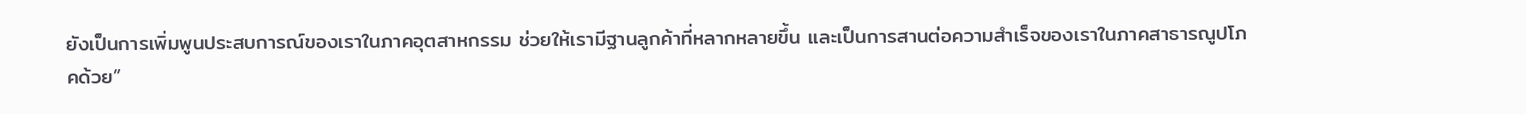ยังเป็นการเพิ่มพูนประสบการณ์ของเราในภาคอุตสาหกรรม ช่วยให้เรามีฐานลูกค้าที่หลากหลายขึ้น และเป็นการสานต่อความสำเร็จของเราในภาคสาธารณูปโภคด้วย”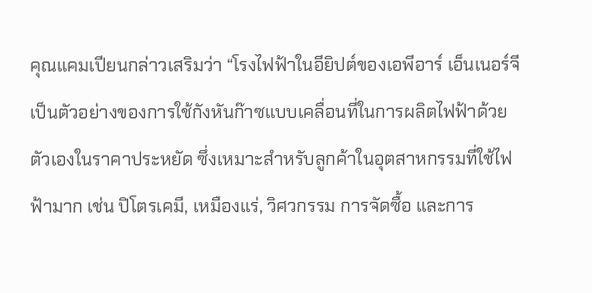คุณแคมเปียนกล่าวเสริมว่า “โรงไฟฟ้าในอียิปต์ของเอพีอาร์ เอ็นเนอร์จี เป็นตัวอย่างของการใช้กังหันก๊าซแบบเคลื่อนที่ในการผลิตไฟฟ้าด้วยตัวเองในราคาประหยัด ซึ่งเหมาะสำหรับลูกค้าในอุตสาหกรรมที่ใช้ไฟฟ้ามาก เช่น ปิโตรเคมี, เหมืองแร่, วิศวกรรม การจัดซื้อ และการ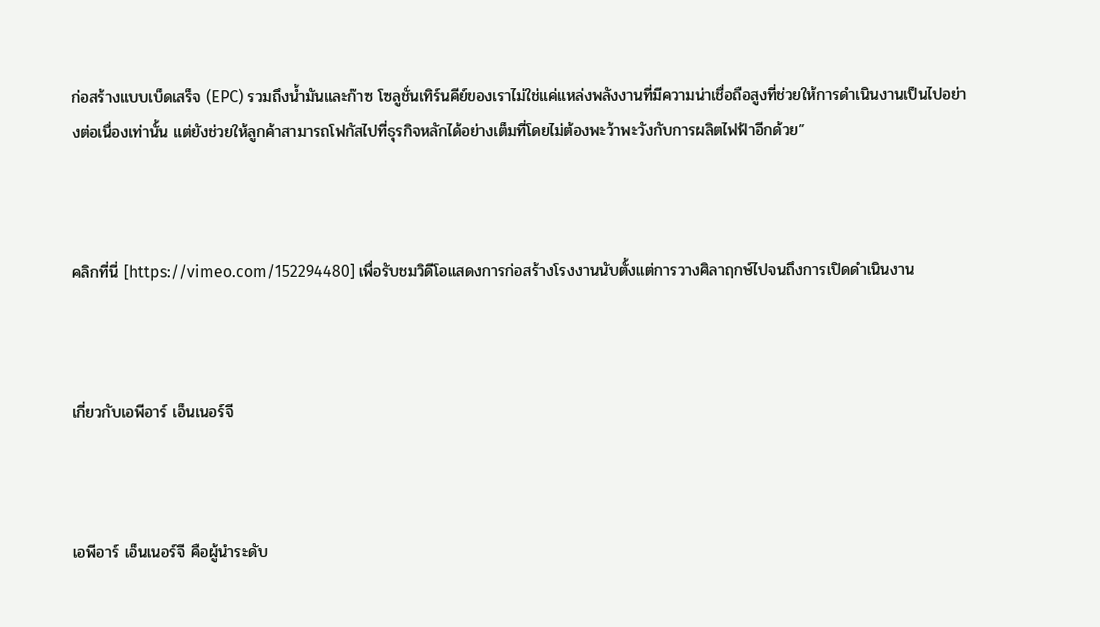ก่อสร้างแบบเบ็ดเสร็จ (EPC) รวมถึงน้ำมันและก๊าซ โซลูชั่นเทิร์นคีย์ของเราไม่ใช่แค่แหล่งพลังงานที่มีความน่าเชื่อถือสูงที่ช่วยให้การดำเนินงานเป็นไปอย่างต่อเนื่องเท่านั้น แต่ยังช่วยให้ลูกค้าสามารถโฟกัสไปที่ธุรกิจหลักได้อย่างเต็มที่โดยไม่ต้องพะว้าพะวังกับการผลิตไฟฟ้าอีกด้วย”



คลิกที่นี่ [https://vimeo.com/152294480] เพื่อรับชมวิดีโอแสดงการก่อสร้างโรงงานนับตั้งแต่การวางศิลาฤกษ์ไปจนถึงการเปิดดำเนินงาน



เกี่ยวกับเอพีอาร์ เอ็นเนอร์จี



เอพีอาร์ เอ็นเนอร์จี คือผู้นำระดับ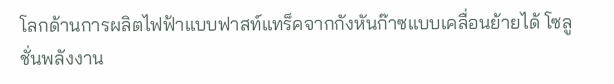โลกด้านการผลิตไฟฟ้าแบบฟาสท์แทร็คจากกังหันก๊าซแบบเคลื่อนย้ายได้ โซลูชั่นพลังงาน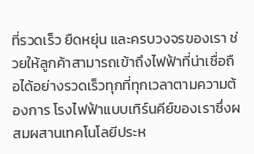ที่รวดเร็ว ยืดหยุ่น และครบวงจรของเรา ช่วยให้ลูกค้าสามารถเข้าถึงไฟฟ้าที่น่าเชื่อถือได้อย่างรวดเร็วทุกที่ทุกเวลาตามความต้องการ โรงไฟฟ้าแบบเทิร์นคีย์ของเราซึ่งผสมผสานเทคโนโลยีประห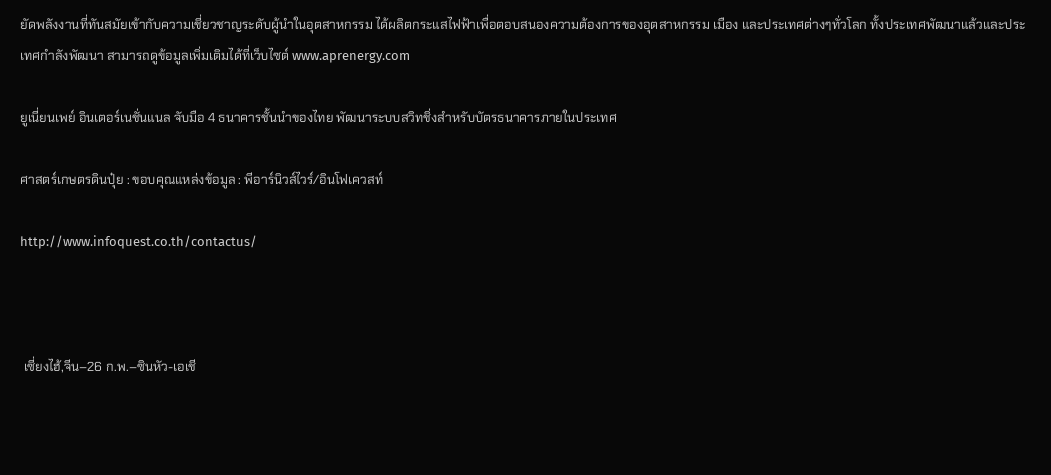ยัดพลังงานที่ทันสมัยเข้ากับความเชี่ยวชาญระดับผู้นำในอุตสาหกรรม ได้ผลิตกระแสไฟฟ้าเพื่อตอบสนองความต้องการของอุตสาหกรรม เมือง และประเทศต่างๆทั่วโลก ทั้งประเทศพัฒนาแล้วและประเทศกำลังพัฒนา สามารถดูข้อมูลเพิ่มเติมได้ที่เว็บไซต์ www.aprenergy.com

ยูเนี่ยนเพย์ อินเตอร์เนชั่นแนล จับมือ 4 ธนาคารชั้นนำของไทย พัฒนาระบบสวิทชิ่งสำหรับบัตรธนาคารภายในประเทศ

ศาสตร์เกษตรดินปุ๋ย : ขอบคุณแหล่งข้อมูล : พีอาร์นิวส์ไวร์/อินโฟเควสท์

http://www.infoquest.co.th/contactus/



 เซี่ยงไฮ้,จีน–26 ก.พ.–ซินหัว-เอเชี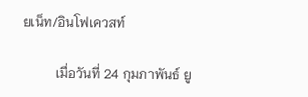ยเน็ท/อินโฟเควสท์

          เมื่อวันที่ 24 กุมภาพันธ์ ยู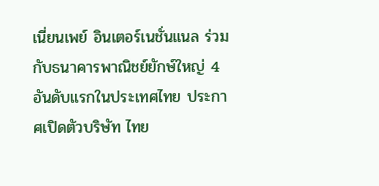เนี่ยนเพย์ อินเตอร์เนชั่นแนล ร่วมกับธนาคารพาณิชย์ยักษ์ใหญ่ 4 อันดับแรกในประเทศไทย ประกาศเปิดตัวบริษัท ไทย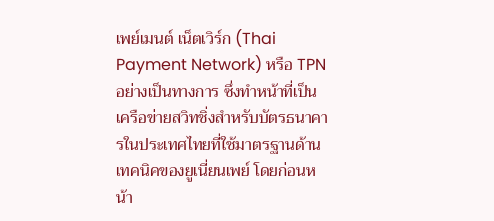เพย์เมนต์ เน็ตเวิร์ก (Thai Payment Network) หรือ TPN อย่างเป็นทางการ ซึ่งทำหน้าที่เป็นเครือข่ายสวิทชิ่งสำหรับบัตรธนาคารในประเทศไทยที่ใช้มาตรฐานด้านเทคนิคของยูเนี่ยนเพย์ โดยก่อนหน้า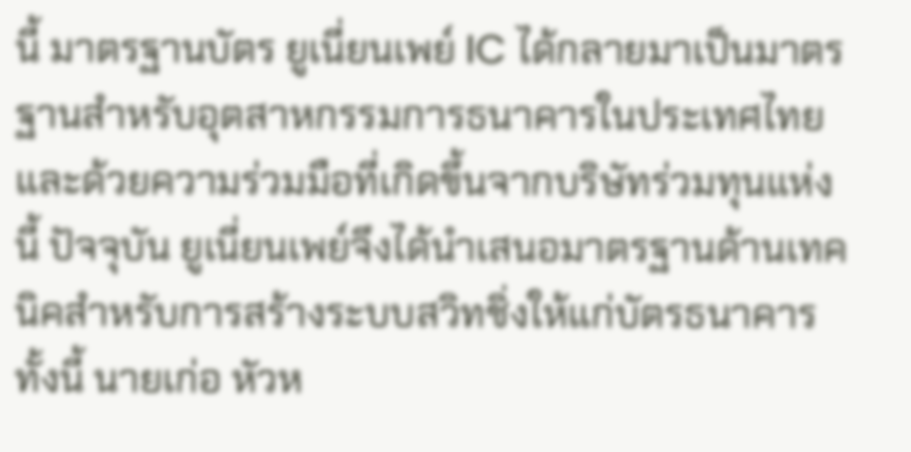นี้ มาตรฐานบัตร ยูเนี่ยนเพย์ IC ได้กลายมาเป็นมาตรฐานสำหรับอุตสาหกรรมการธนาคารในประเทศไทย และด้วยความร่วมมือที่เกิดขึ้นจากบริษัทร่วมทุนแห่งนี้ ปัจจุบัน ยูเนี่ยนเพย์จึงได้นำเสนอมาตรฐานด้านเทคนิคสำหรับการสร้างระบบสวิทชิ่งให้แก่บัตรธนาคาร ทั้งนี้ นายเก่อ หัวห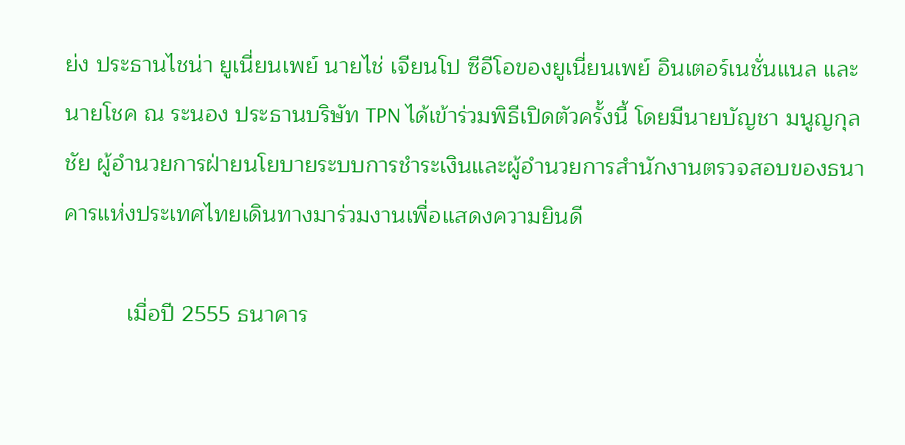ย่ง ประธานไชน่า ยูเนี่ยนเพย์ นายไช่ เจียนโป ซีอีโอของยูเนี่ยนเพย์ อินเตอร์เนชั่นแนล และนายโชค ณ ระนอง ประธานบริษัท TPN ได้เข้าร่วมพิธีเปิดตัวครั้งนี้ โดยมีนายบัญชา มนูญกุลชัย ผู้อำนวยการฝ่ายนโยบายระบบการชำระเงินและผู้อำนวยการสำนักงานตรวจสอบของธนาคารแห่งประเทศไทยเดินทางมาร่วมงานเพื่อแสดงความยินดี

          เมื่อปี 2555 ธนาคาร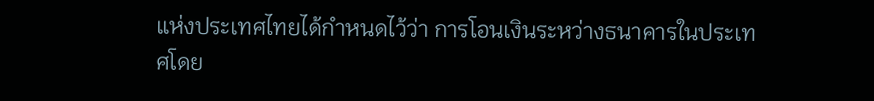แห่งประเทศไทยได้กำหนดไว้ว่า การโอนเงินระหว่างธนาคารในประเทศโดย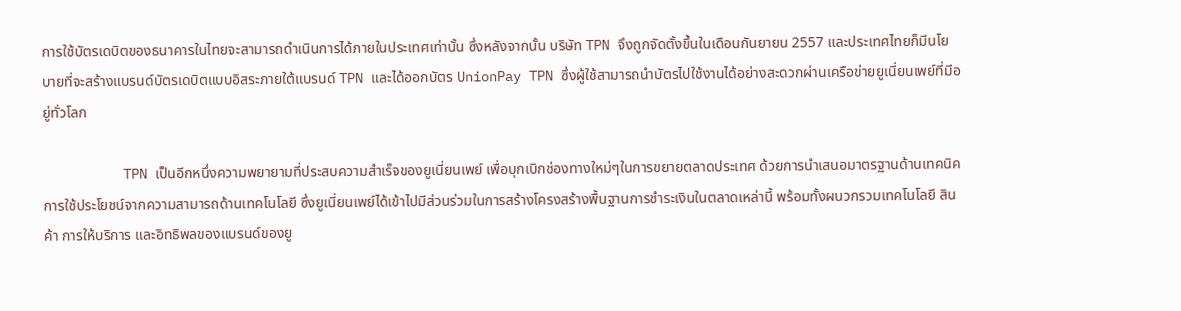การใช้บัตรเดบิตของธนาคารในไทยจะสามารถดำเนินการได้ภายในประเทศเท่านั้น ซึ่งหลังจากนั้น บริษัท TPN จึงถูกจัดตั้งขึ้นในเดือนกันยายน 2557 และประเทศไทยก็มีนโยบายที่จะสร้างแบรนด์บัตรเดบิตแบบอิสระภายใต้แบรนด์ TPN และได้ออกบัตร UnionPay TPN ซึ่งผู้ใช้สามารถนำบัตรไปใช้งานได้อย่างสะดวกผ่านเครือข่ายยูเนี่ยนเพย์ที่มีอยู่ทั่วโลก

          TPN เป็นอีกหนึ่งความพยายามที่ประสบความสำเร็จของยูเนี่ยนเพย์ เพื่อบุกเบิกช่องทางใหม่ๆในการขยายตลาดประเทศ ด้วยการนำเสนอมาตรฐานด้านเทคนิค การใช้ประโยชน์จากความสามารถด้านเทคโนโลยี ซึ่งยูเนี่ยนเพย์ได้เข้าไปมีส่วนร่วมในการสร้างโครงสร้างพื้นฐานการชำระเงินในตลาดเหล่านี้ พร้อมทั้งผนวกรวมเทคโนโลยี สินค้า การให้บริการ และอิทธิพลของแบรนด์ของยู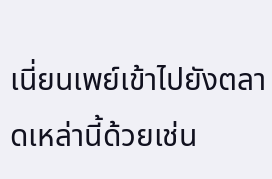เนี่ยนเพย์เข้าไปยังตลาดเหล่านี้ด้วยเช่น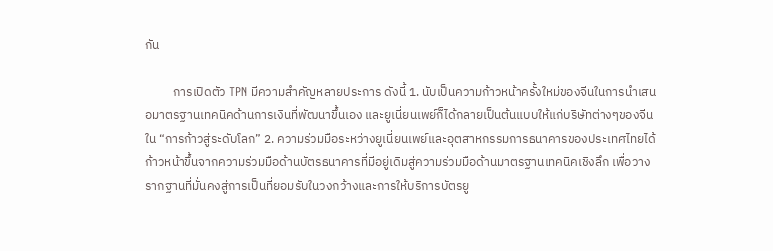กัน

          การเปิดตัว TPN มีความสำคัญหลายประการ ดังนี้ 1. นับเป็นความก้าวหน้าครั้งใหม่ของจีนในการนำเสนอมาตรฐานเทคนิคด้านการเงินที่พัฒนาขึ้นเอง และยูเนี่ยนเพย์ก็ได้กลายเป็นต้นแบบให้แก่บริษัทต่างๆของจีนใน “การก้าวสู่ระดับโลก” 2. ความร่วมมือระหว่างยูเนี่ยนเพย์และอุตสาหกรรมการธนาคารของประเทศไทยได้ก้าวหน้าขึ้นจากความร่วมมือด้านบัตรธนาคารที่มีอยู่เดิมสู่ความร่วมมือด้านมาตรฐานเทคนิคเชิงลึก เพื่อวางรากฐานที่มั่นคงสู่การเป็นที่ยอมรับในวงกว้างและการให้บริการบัตรยู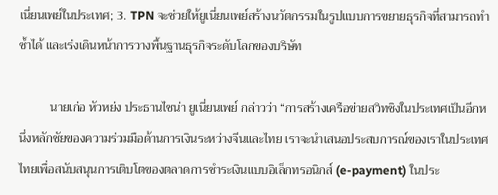เนี่ยนเพย์ในประเทศ; 3. TPN จะช่วยให้ยูเนี่ยนเพย์สร้างนวัตกรรมในรูปแบบการขยายธุรกิจที่สามารถทำซ้ำได้ และเร่งเดินหน้าการวางพื้นฐานธุรกิจระดับโลกของบริษัท

          นายเก่อ หัวหย่ง ประธานไชน่า ยูเนี่ยนเพย์ กล่าวว่า “การสร้างเครือข่ายสวิทชิงในประเทศเป็นอีกหนึ่งหลักชัยของความร่วมมือด้านการเงินระหว่างจีนและไทย เราจะนำเสนอประสบการณ์ของเราในประเทศไทยเพื่อสนับสนุนการเติบโตของตลาดการชำระเงินแบบอิเล็กทรอนิกส์ (e-payment) ในประ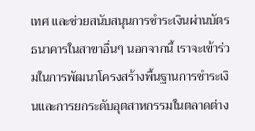เทศ และช่วยสนับสนุนการชำระเงินผ่านบัตรธนาคารในสาขาอื่นๆ นอกจากนี้ เราจะเข้าร่วมในการพัฒนาโครงสร้างพื้นฐานการชำระเงินและการยกระดับอุตสาหกรรมในตลาดต่าง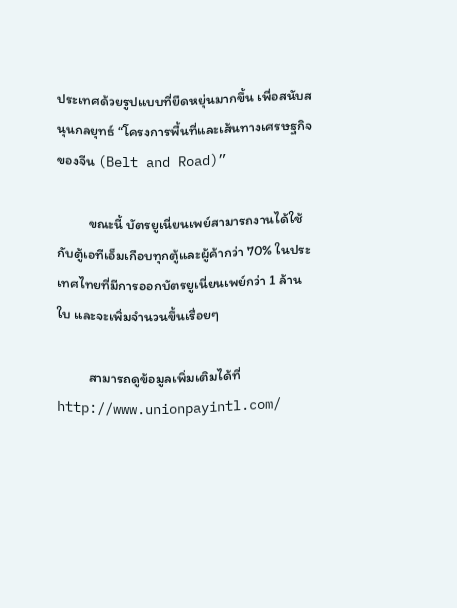ประเทศด้วยรูปแบบที่ยืดหยุ่นมากขึ้น เพื่อสนับสนุนกลยุทธ์ “โครงการพื้นที่และเส้นทางเศรษฐกิจของจีน (Belt and Road)”

          ขณะนี้ บัตรยูเนี่ยนเพย์สามารถงานได้ใช้กับตู้เอทีเอ็มเกือบทุกตู้และผู้ค้ากว่า 70% ในประเทศไทยที่มีการออกบัตรยูเนี่ยนเพย์กว่า 1 ล้านใบ และจะเพิ่มจำนวนขึ้นเรื่อยๆ

          สามารถดูข้อมูลเพิ่มเติมได้ที่ http://www.unionpayintl.com/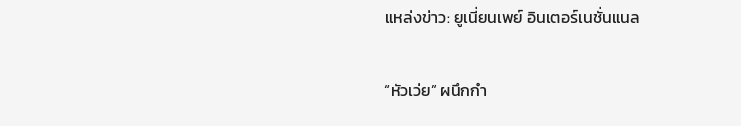แหล่งข่าว: ยูเนี่ยนเพย์ อินเตอร์เนชั่นแนล

“หัวเว่ย” ผนึกกำ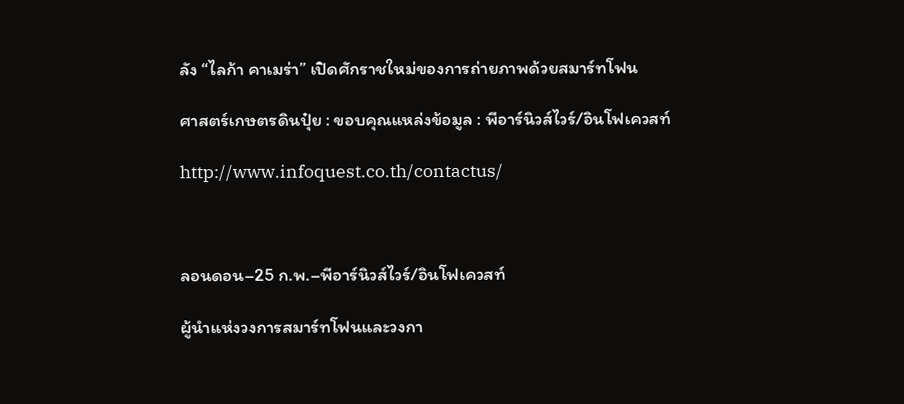ลัง “ไลก้า คาเมร่า” เปิดศักราชใหม่ของการถ่ายภาพด้วยสมาร์ทโฟน

ศาสตร์เกษตรดินปุ๋ย : ขอบคุณแหล่งข้อมูล : พีอาร์นิวส์ไวร์/อินโฟเควสท์

http://www.infoquest.co.th/contactus/



ลอนดอน–25 ก.พ.–พีอาร์นิวส์ไวร์/อินโฟเควสท์

ผู้นำแห่งวงการสมาร์ทโฟนและวงกา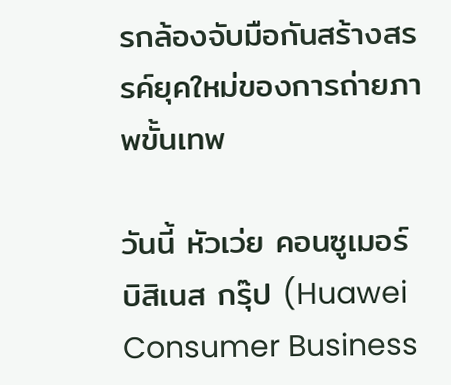รกล้องจับมือกันสร้างสรรค์ยุคใหม่ของการถ่ายภาพขั้นเทพ

วันนี้ หัวเว่ย คอนซูเมอร์ บิสิเนส กรุ๊ป (Huawei Consumer Business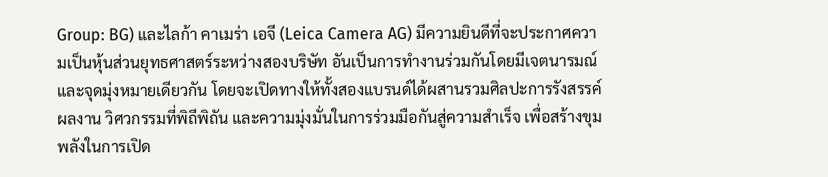Group: BG) และไลก้า คาเมร่า เอจี (Leica Camera AG) มีความยินดีที่จะประกาศความเป็นหุ้นส่วนยุทธศาสตร์ระหว่างสองบริษัท อันเป็นการทำงานร่วมกันโดยมีเจตนารมณ์และจุดมุ่งหมายเดียวกัน โดยจะเปิดทางให้ทั้งสองแบรนด์ได้ผสานรวมศิลปะการรังสรรค์ผลงาน วิศวกรรมที่พิถีพิถัน และความมุ่งมั่นในการร่วมมือกันสู่ความสำเร็จ เพื่อสร้างขุมพลังในการเปิด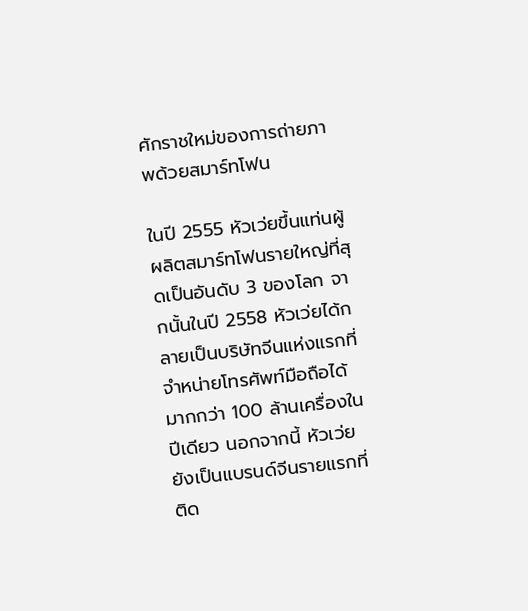ศักราชใหม่ของการถ่ายภาพด้วยสมาร์ทโฟน

ในปี 2555 หัวเว่ยขึ้นแท่นผู้ผลิตสมาร์ทโฟนรายใหญ่ที่สุดเป็นอันดับ 3 ของโลก จากนั้นในปี 2558 หัวเว่ยได้กลายเป็นบริษัทจีนแห่งแรกที่จำหน่ายโทรศัพท์มือถือได้มากกว่า 100 ล้านเครื่องในปีเดียว นอกจากนี้ หัวเว่ยยังเป็นแบรนด์จีนรายแรกที่ติด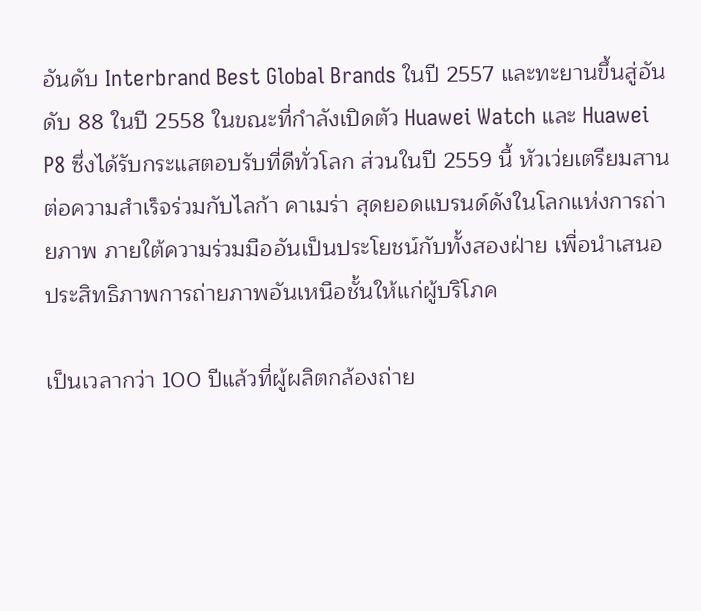อันดับ Interbrand Best Global Brands ในปี 2557 และทะยานขึ้นสู่อันดับ 88 ในปี 2558 ในขณะที่กำลังเปิดตัว Huawei Watch และ Huawei P8 ซึ่งได้รับกระแสตอบรับที่ดีทั่วโลก ส่วนในปี 2559 นี้ หัวเว่ยเตรียมสานต่อความสำเร็จร่วมกับไลก้า คาเมร่า สุดยอดแบรนด์ดังในโลกแห่งการถ่ายภาพ ภายใต้ความร่วมมืออันเป็นประโยชน์กับทั้งสองฝ่าย เพื่อนำเสนอประสิทธิภาพการถ่ายภาพอันเหนือชั้นให้แก่ผู้บริโภค

เป็นเวลากว่า 100 ปีแล้วที่ผู้ผลิตกล้องถ่าย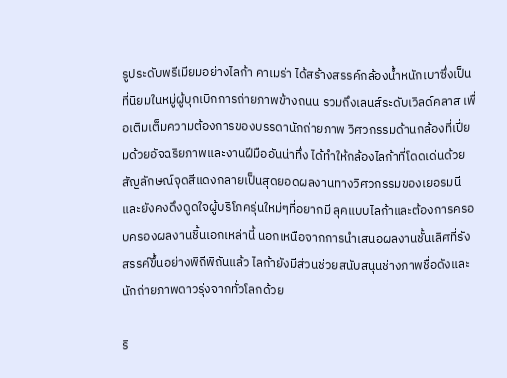รูประดับพรีเมียมอย่างไลก้า คาเมร่า ได้สร้างสรรค์กล้องน้ำหนักเบาซึ่งเป็นที่นิยมในหมู่ผู้บุกเบิกการถ่ายภาพข้างถนน รวมถึงเลนส์ระดับเวิลด์คลาส เพื่อเติมเต็มความต้องการของบรรดานักถ่ายภาพ วิศวกรรมด้านกล้องที่เปี่ยมด้วยอัจฉริยภาพและงานฝีมืออันน่าทึ่ง ได้ทำให้กล้องไลก้าที่โดดเด่นด้วยสัญลักษณ์จุดสีแดงกลายเป็นสุดยอดผลงานทางวิศวกรรมของเยอรมนี และยังคงดึงดูดใจผู้บริโภครุ่นใหม่ๆที่อยากมี ลุคแบบไลก้าและต้องการครอบครองผลงานชิ้นเอกเหล่านี้ นอกเหนือจากการนำเสนอผลงานชั้นเลิศที่รังสรรค์ขึ้นอย่างพิถีพิถันแล้ว ไลก้ายังมีส่วนช่วยสนับสนุนช่างภาพชื่อดังและนักถ่ายภาพดาวรุ่งจากทั่วโลกด้วย

ริ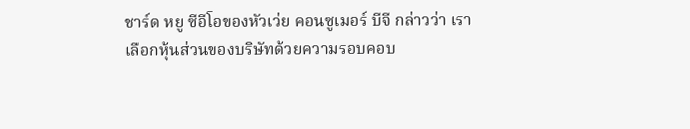ชาร์ด หยู ซีอีโอของหัวเว่ย คอนซูเมอร์ บีจี กล่าวว่า เราเลือกหุ้นส่วนของบริษัทด้วยความรอบคอบ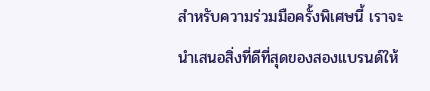สำหรับความร่วมมือครั้งพิเศษนี้ เราจะนำเสนอสิ่งที่ดีที่สุดของสองแบรนด์ให้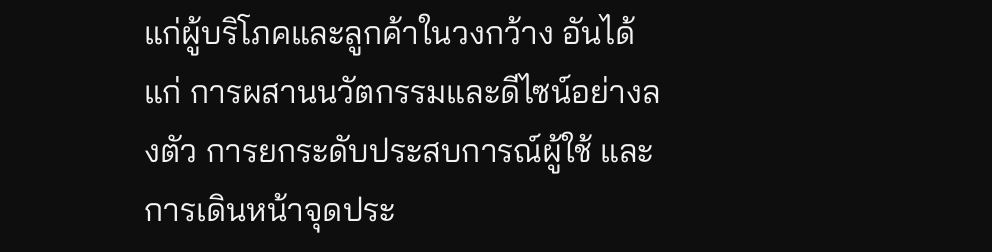แก่ผู้บริโภคและลูกค้าในวงกว้าง อันได้แก่ การผสานนวัตกรรมและดีไซน์อย่างลงตัว การยกระดับประสบการณ์ผู้ใช้ และการเดินหน้าจุดประ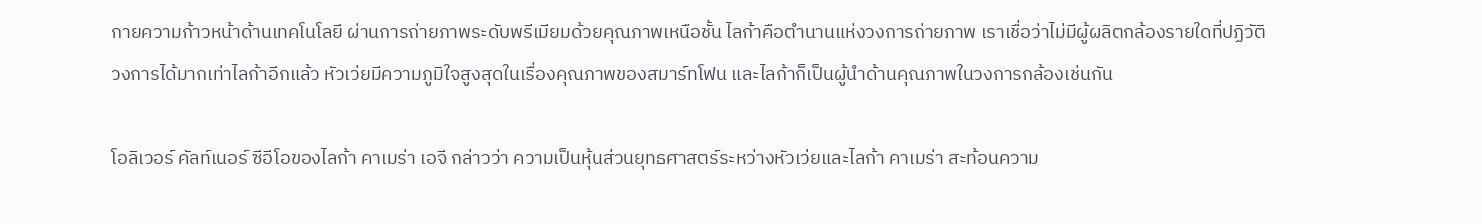กายความก้าวหน้าด้านเทคโนโลยี ผ่านการถ่ายภาพระดับพรีเมียมด้วยคุณภาพเหนือชั้น ไลก้าคือตำนานแห่งวงการถ่ายภาพ เราเชื่อว่าไม่มีผู้ผลิตกล้องรายใดที่ปฏิวัติวงการได้มากเท่าไลก้าอีกแล้ว หัวเว่ยมีความภูมิใจสูงสุดในเรื่องคุณภาพของสมาร์ทโฟน และไลก้าก็เป็นผู้นำด้านคุณภาพในวงการกล้องเช่นกัน

โอลิเวอร์ คัลท์เนอร์ ซีอีโอของไลก้า คาเมร่า เอจี กล่าวว่า ความเป็นหุ้นส่วนยุทธศาสตร์ระหว่างหัวเว่ยและไลก้า คาเมร่า สะท้อนความ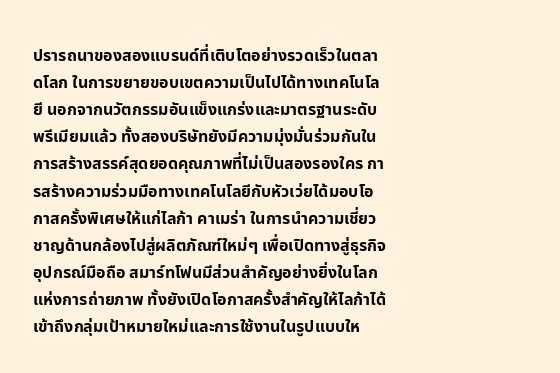ปรารถนาของสองแบรนด์ที่เติบโตอย่างรวดเร็วในตลาดโลก ในการขยายขอบเขตความเป็นไปได้ทางเทคโนโลยี นอกจากนวัตกรรมอันแข็งแกร่งและมาตรฐานระดับพรีเมียมแล้ว ทั้งสองบริษัทยังมีความมุ่งมั่นร่วมกันในการสร้างสรรค์สุดยอดคุณภาพที่ไม่เป็นสองรองใคร การสร้างความร่วมมือทางเทคโนโลยีกับหัวเว่ยได้มอบโอกาสครั้งพิเศษให้แก่ไลก้า คาเมร่า ในการนำความเชี่ยวชาญด้านกล้องไปสู่ผลิตภัณฑ์ใหม่ๆ เพื่อเปิดทางสู่ธุรกิจอุปกรณ์มือถือ สมาร์ทโฟนมีส่วนสำคัญอย่างยิ่งในโลกแห่งการถ่ายภาพ ทั้งยังเปิดโอกาสครั้งสำคัญให้ไลก้าได้เข้าถึงกลุ่มเป้าหมายใหม่และการใช้งานในรูปแบบให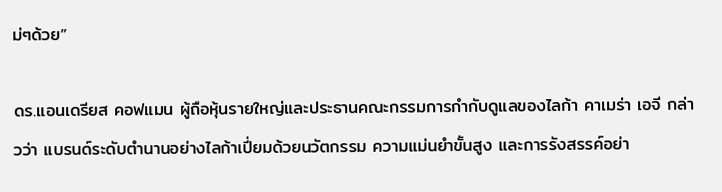ม่ๆด้วย”

ดร.แอนเดรียส คอฟแมน ผู้ถือหุ้นรายใหญ่และประธานคณะกรรมการกำกับดูแลของไลก้า คาเมร่า เอจี กล่าวว่า แบรนด์ระดับตำนานอย่างไลก้าเปี่ยมด้วยนวัตกรรม ความแม่นยำขั้นสูง และการรังสรรค์อย่า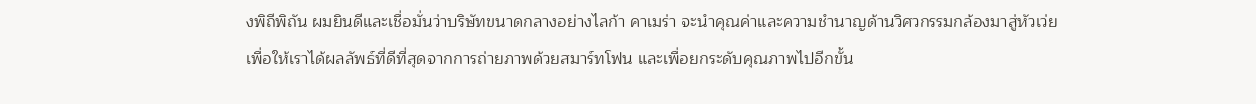งพิถีพิถัน ผมยินดีและเชื่อมั่นว่าบริษัทขนาดกลางอย่างไลก้า คาเมร่า จะนำคุณค่าและความชำนาญด้านวิศวกรรมกล้องมาสู่หัวเว่ย เพื่อให้เราได้ผลลัพธ์ที่ดีที่สุดจากการถ่ายภาพด้วยสมาร์ทโฟน และเพื่อยกระดับคุณภาพไปอีกขั้น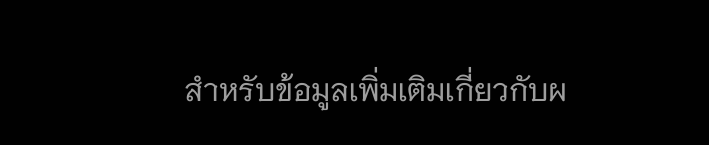สำหรับข้อมูลเพิ่มเติมเกี่ยวกับผ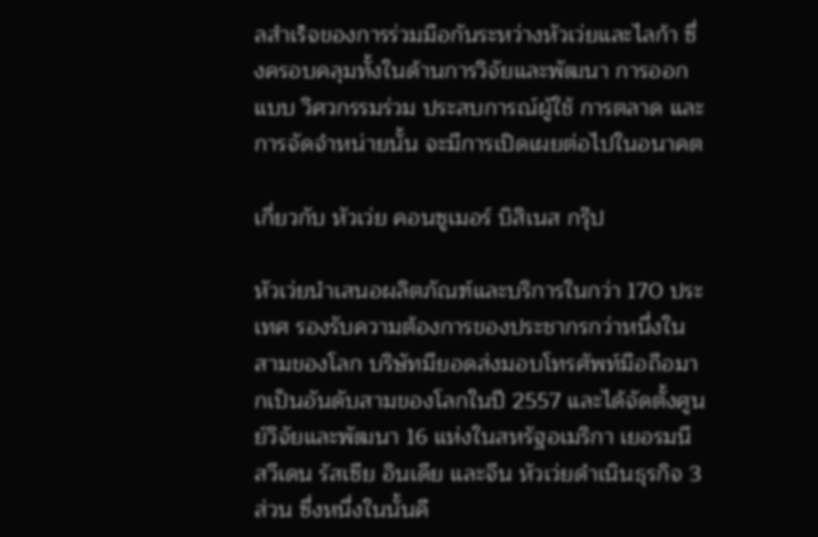ลสำเร็จของการร่วมมือกันระหว่างหัวเว่ยและไลก้า ซึ่งครอบคลุมทั้งในด้านการวิจัยและพัฒนา การออกแบบ วิศวกรรมร่วม ประสบการณ์ผู้ใช้ การตลาด และการจัดจำหน่ายนั้น จะมีการเปิดเผยต่อไปในอนาคต

เกี่ยวกับ หัวเว่ย คอนซูเมอร์ บิสิเนส กรุ๊ป

หัวเว่ยนำเสนอผลิตภัณฑ์และบริการในกว่า 170 ประเทศ รองรับความต้องการของประชากรกว่าหนึ่งในสามของโลก บริษัทมียอดส่งมอบโทรศัพท์มือถือมากเป็นอันดับสามของโลกในปี 2557 และได้จัดตั้งศูนย์วิจัยและพัฒนา 16 แห่งในสหรัฐอเมริกา เยอรมนี สวีเดน รัสเซีย อินเดีย และจีน หัวเว่ยดำเนินธุรกิจ 3 ส่วน ซึ่งหนึ่งในนั้นคื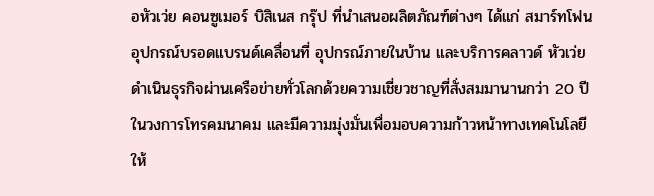อหัวเว่ย คอนซูเมอร์ บิสิเนส กรุ๊ป ที่นำเสนอผลิตภัณฑ์ต่างๆ ได้แก่ สมาร์ทโฟน อุปกรณ์บรอดแบรนด์เคลื่อนที่ อุปกรณ์ภายในบ้าน และบริการคลาวด์ หัวเว่ยดำเนินธุรกิจผ่านเครือข่ายทั่วโลกด้วยความเชี่ยวชาญที่สั่งสมมานานกว่า 20 ปีในวงการโทรคมนาคม และมีความมุ่งมั่นเพื่อมอบความก้าวหน้าทางเทคโนโลยีให้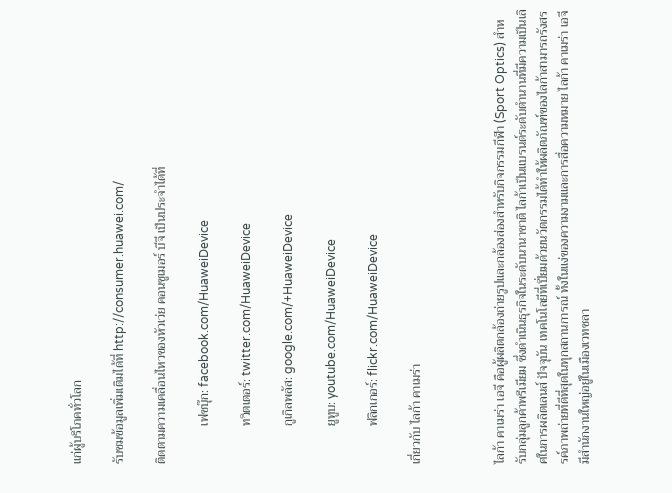แก่ผู้บริโภคทั่วโลก

รับชมข้อมูลเพิ่มเติมได้ที่ http://consumer.huawei.com/

ติดตามความเคลื่อนไหวของหัวเว่ย คอนซูเมอร์ บีจี เป็นประจำได้ที่

            เฟซบุ๊ก: facebook.com/HuaweiDevice

            ทวิตเตอร์: twitter.com/HuaweiDevice

            กูเกิลพลัส: google.com/+HuaweiDevice

            ยูทูบ: youtube.com/HuaweiDevice

            ฟลิกเกอร์: flickr.com/HuaweiDevice

เกี่ยวกับ ไลก้า คาเมร่า



ไลก้า คาเมร่า เอจี คือผู้ผลิตกล้องถ่ายรูปและกล้องส่องสำหรับกิจกรรมกีฬา (Sport Optics) สำหรับกลุ่มลูกค้าพรีเมียม ซึ่งดำเนินธุรกิจในระดับนานาชาติ ไลก้าเป็นแบรนด์ระดับตำนานที่มีความเป็นเลิศในการผลิตเลนส์ ปัจจุบัน เทคโนโลยีที่เปี่ยมด้วยนวัตกรรมได้ทำให้ผลิตภัณฑ์ของไลก้าสามารถรังสรรค์ภาพถ่ายที่ดีที่สุดในทุกสถานการณ์ ทั้งในแง่ของความงามและการสื่อความหมาย ไลก้า คาเมร่า เอจี มีสำนักงานใหญ่อยู่ในเมืองเวทซลา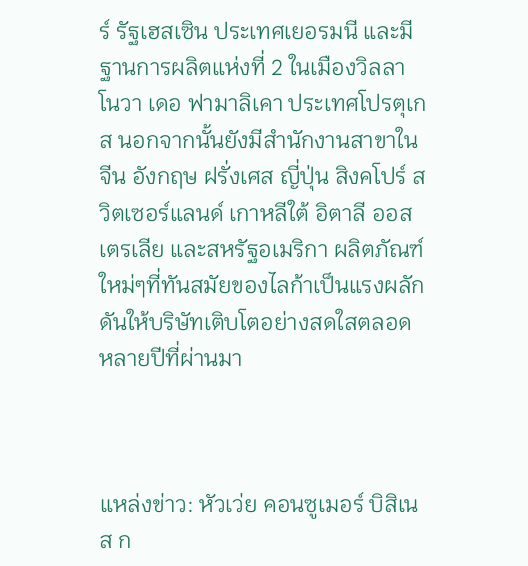ร์ รัฐเฮสเซิน ประเทศเยอรมนี และมีฐานการผลิตแห่งที่ 2 ในเมืองวิลลา โนวา เดอ ฟามาลิเคา ประเทศโปรตุเกส นอกจากนั้นยังมีสำนักงานสาขาในจีน อังกฤษ ฝรั่งเศส ญี่ปุ่น สิงคโปร์ สวิตเซอร์แลนด์ เกาหลีใต้ อิตาลี ออสเตรเลีย และสหรัฐอเมริกา ผลิตภัณฑ์ใหม่ๆที่ทันสมัยของไลก้าเป็นแรงผลักดันให้บริษัทเติบโตอย่างสดใสตลอดหลายปีที่ผ่านมา



แหล่งข่าว: หัวเว่ย คอนซูเมอร์ บิสิเนส ก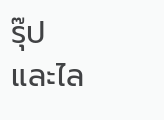รุ๊ป และไล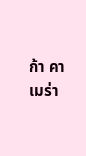ก้า คาเมร่า